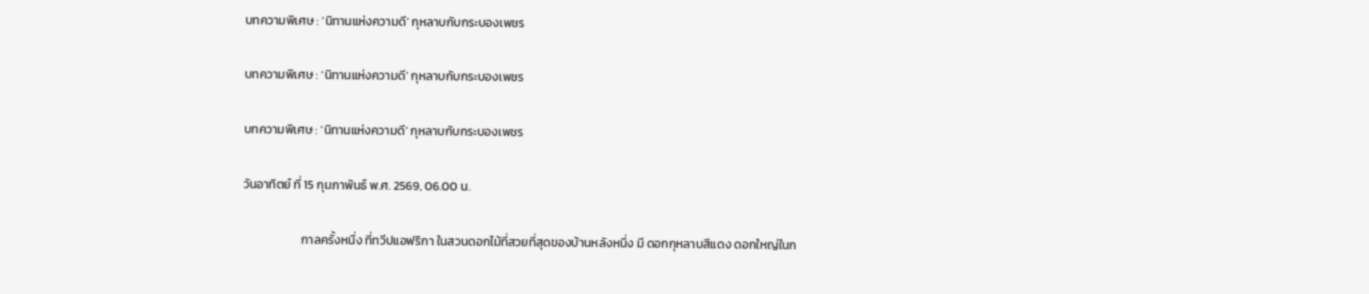บทความพิเศษ : ‘นิทานแห่งความดี’ กุหลาบกับกระบองเพชร

บทความพิเศษ : ‘นิทานแห่งความดี’ กุหลาบกับกระบองเพชร

บทความพิเศษ : ‘นิทานแห่งความดี’ กุหลาบกับกระบองเพชร

วันอาทิตย์ ที่ 15 กุมภาพันธ์ พ.ศ. 2569, 06.00 น.

                     กาลครั้งหนึ่ง ที่ทวีปแอฟริกา ในสวนดอกไม้ที่สวยที่สุดของบ้านหลังหนึ่ง มี ดอกกุหลาบสีแดง ดอกใหญ่ในก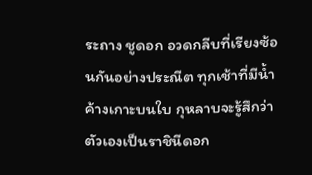ระถาง ชูดอก อวดกลีบที่เรียงซ้อนกันอย่างประณีต ทุกเช้าที่มีน้ำค้างเกาะบนใบ กุหลาบจะรู้สึกว่า ตัวเองเป็นราชินีดอก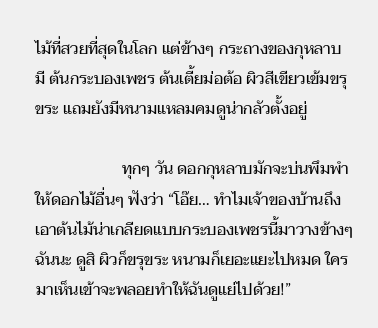ไม้ที่สวยที่สุดในโลก แต่ข้างๆ กระถางของกุหลาบ มี ต้นกระบองเพชร ต้นเตี้ยม่อต้อ ผิวสีเขียวเข้มขรุขระ แถมยังมีหนามแหลมคมดูน่ากลัวตั้งอยู่

                     ทุกๆ วัน ดอกกุหลาบมักจะบ่นพึมพำให้ดอกไม้อื่นๆ ฟังว่า “โอ๊ย… ทำไมเจ้าของบ้านถึงเอาต้นไม้น่าเกลียดแบบกระบองเพชรนี้มาวางข้างๆ ฉันนะ ดูสิ ผิวก็ขรุขระ หนามก็เยอะแยะไปหมด ใครมาเห็นเข้าจะพลอยทำให้ฉันดูแย่ไปด้วย!”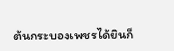ต้นกระบองเพชรได้ยินก็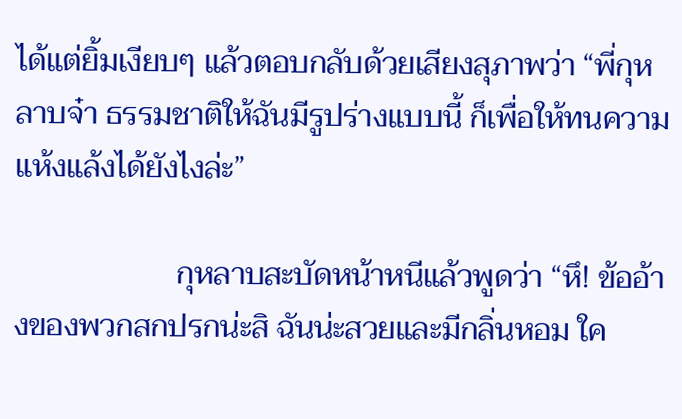ได้แต่ยิ้มเงียบๆ แล้วตอบกลับด้วยเสียงสุภาพว่า “พี่กุหลาบจ๋า ธรรมชาติให้ฉันมีรูปร่างแบบนี้ ก็เพื่อให้ทนความแห้งแล้งได้ยังไงล่ะ”

                     กุหลาบสะบัดหน้าหนีแล้วพูดว่า “หึ! ข้ออ้างของพวกสกปรกน่ะสิ ฉันน่ะสวยและมีกลิ่นหอม ใค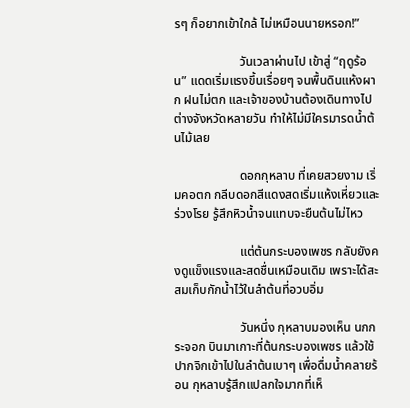รๆ ก็อยากเข้าใกล้ ไม่เหมือนนายหรอก!”

                     วันเวลาผ่านไป เข้าสู่ “ฤดูร้อน” แดดเริ่มแรงขึ้นเรื่อยๆ จนพื้นดินแห้งผาก ฝนไม่ตก และเจ้าของบ้านต้องเดินทางไปต่างจังหวัดหลายวัน ทำให้ไม่มีใครมารดน้ำต้นไม้เลย

                     ดอกกุหลาบ ที่เคยสวยงาม เริ่มคอตก กลีบดอกสีแดงสดเริ่มแห้งเหี่ยวและร่วงโรย รู้สึกหิวน้ำจนแทบจะยืนต้นไม่ไหว

                     แต่ต้นกระบองเพชร กลับยังคงดูแข็งแรงและสดชื่นเหมือนเดิม เพราะได้สะสมเก็บกักน้ำไว้ในลำต้นที่อวบอิ่ม

                     วันหนึ่ง กุหลาบมองเห็น นกกระจอก บินมาเกาะที่ต้นกระบองเพชร แล้วใช้ปากจิกเข้าไปในลำต้นเบาๆ เพื่อดื่มน้ำคลายร้อน กุหลาบรู้สึกแปลกใจมากที่เห็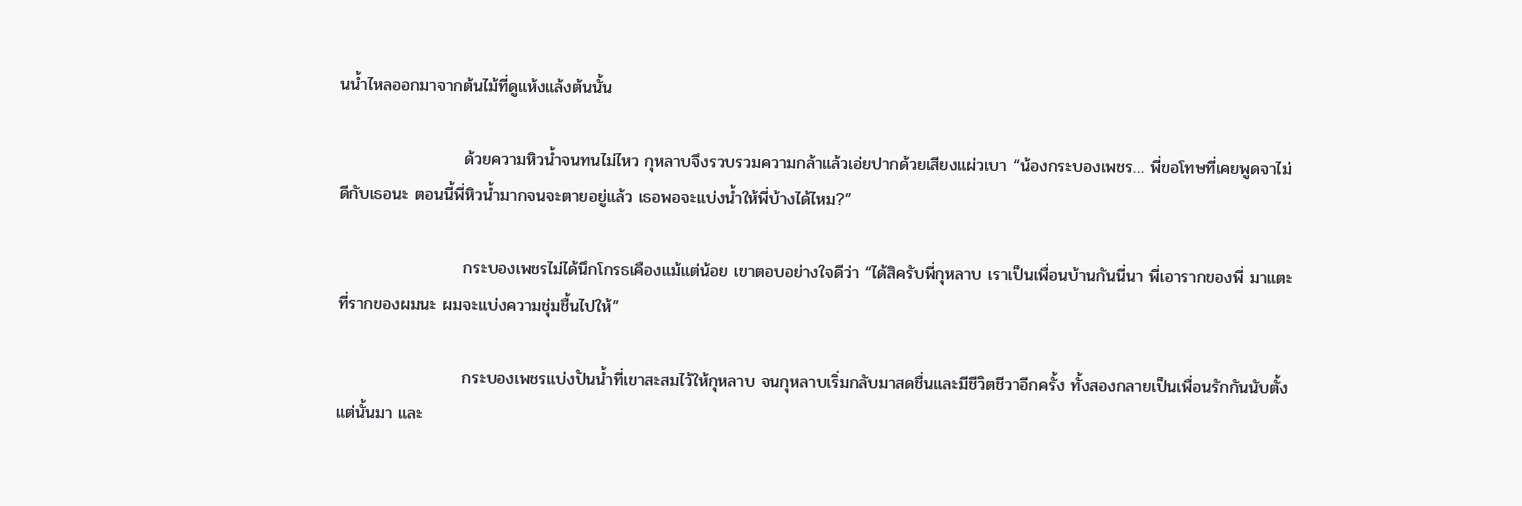นน้ำไหลออกมาจากต้นไม้ที่ดูแห้งแล้งต้นนั้น

                     ด้วยความหิวน้ำจนทนไม่ไหว กุหลาบจึงรวบรวมความกล้าแล้วเอ่ยปากด้วยเสียงแผ่วเบา “น้องกระบองเพชร… พี่ขอโทษที่เคยพูดจาไม่ดีกับเธอนะ ตอนนี้พี่หิวน้ำมากจนจะตายอยู่แล้ว เธอพอจะแบ่งน้ำให้พี่บ้างได้ไหม?”

                     กระบองเพชรไม่ได้นึกโกรธเคืองแม้แต่น้อย เขาตอบอย่างใจดีว่า “ได้สิครับพี่กุหลาบ เราเป็นเพื่อนบ้านกันนี่นา พี่เอารากของพี่ มาแตะที่รากของผมนะ ผมจะแบ่งความชุ่มชื้นไปให้”

                     กระบองเพชรแบ่งปันน้ำที่เขาสะสมไว้ให้กุหลาบ จนกุหลาบเริ่มกลับมาสดชื่นและมีชีวิตชีวาอีกครั้ง ทั้งสองกลายเป็นเพื่อนรักกันนับตั้งแต่นั้นมา และ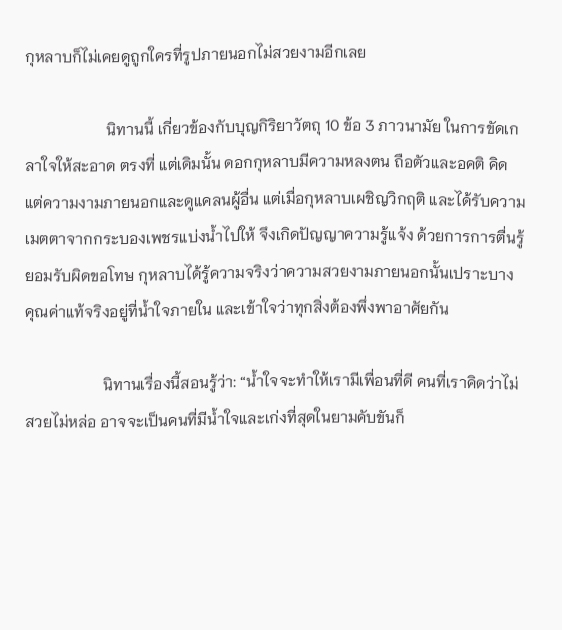กุหลาบก็ไม่เคยดูถูกใครที่รูปภายนอกไม่สวยงามอีกเลย

                     นิทานนี้ เกี่ยวข้องกับบุญกิริยาวัตถุ 10 ข้อ 3 ภาวนามัย ในการขัดเกลาใจให้สะอาด ตรงที่ แต่เดิมนั้น ดอกกุหลาบมีความหลงตน ถือตัวและอคติ คิดแต่ความงามภายนอกและดูแคลนผู้อื่น แต่เมื่อกุหลาบเผชิญวิกฤติ และได้รับความเมตตาจากกระบองเพชรแบ่งน้ำไปให้ จึงเกิดปัญญาความรู้แจ้ง ด้วยการการตื่นรู้ ยอมรับผิดขอโทษ กุหลาบได้รู้ความจริงว่าความสวยงามภายนอกนั้นเปราะบาง คุณค่าแท้จริงอยู่ที่น้ำใจภายใน และเข้าใจว่าทุกสิ่งต้องพึ่งพาอาศัยกัน

                    นิทานเรื่องนี้สอนรู้ว่า: “น้ำใจจะทำให้เรามีเพื่อนที่ดี คนที่เราคิดว่าไม่สวยไม่หล่อ อาจจะเป็นคนที่มีน้ำใจและเก่งที่สุดในยามคับขันก็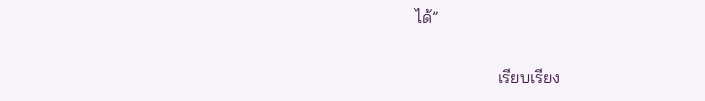ได้”

                    เรียบเรียง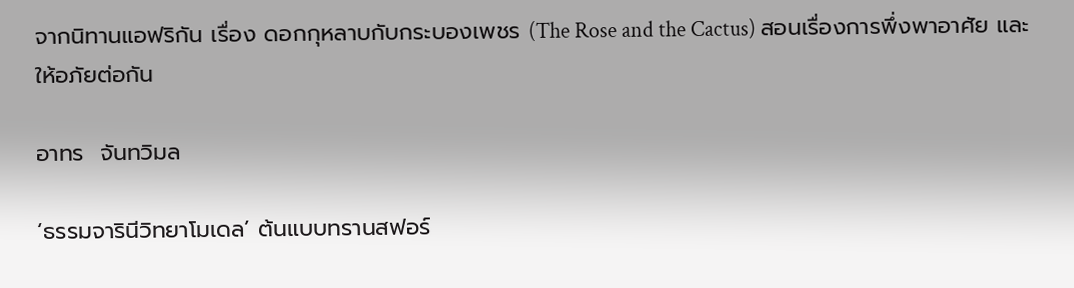จากนิทานแอฟริกัน เรื่อง ดอกกุหลาบกับกระบองเพชร (The Rose and the Cactus) สอนเรื่องการพึ่งพาอาศัย และให้อภัยต่อกัน

อาทร  จันทวิมล

‘ธรรมจารินีวิทยาโมเดล’ ต้นแบบทรานสฟอร์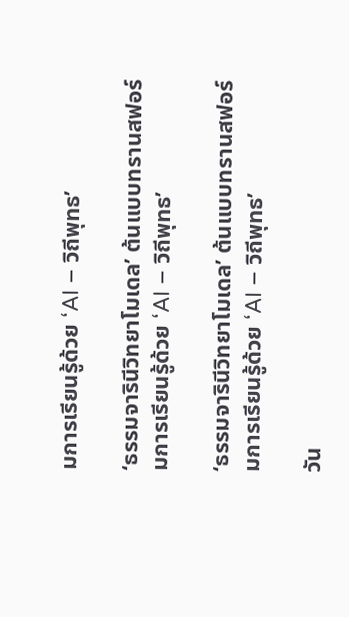มการเรียนรู้ด้วย ‘AI – วิถีพุทธ’

‘ธรรมจารินีวิทยาโมเดล’ ต้นแบบทรานสฟอร์มการเรียนรู้ด้วย ‘AI – วิถีพุทธ’

‘ธรรมจารินีวิทยาโมเดล’ ต้นแบบทรานสฟอร์มการเรียนรู้ด้วย ‘AI – วิถีพุทธ’

วัน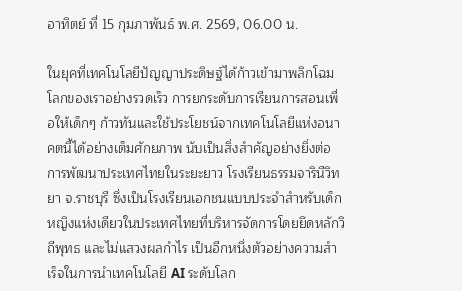อาทิตย์ ที่ 15 กุมภาพันธ์ พ.ศ. 2569, 06.00 น.

ในยุคที่เทคโนโลยีปัญญาประดิษฐ์ได้ก้าวเข้ามาพลิกโฉมโลกของเราอย่างรวดเร็ว การยกระดับการเรียนการสอนเพื่อให้เด็กๆ ก้าวทันและใช้ประโยชน์จากเทคโนโลยีแห่งอนาคตนี้ได้อย่างเต็มศักยภาพ นับเป็นสิ่งสำคัญอย่างยิ่งต่อการพัฒนาประเทศไทยในระยะยาว โรงเรียนธรรมจารินีวิทยา จ.ราชบุรี ซึ่งเป็นโรงเรียนเอกชนแบบประจำสำหรับเด็กหญิงแห่งเดียวในประเทศไทยที่บริหารจัดการโดยยึดหลักวิถีพุทธ และไม่แสวงผลกำไร เป็นอีกหนึ่งตัวอย่างความสำเร็จในการนำเทคโนโลยี AI ระดับโลก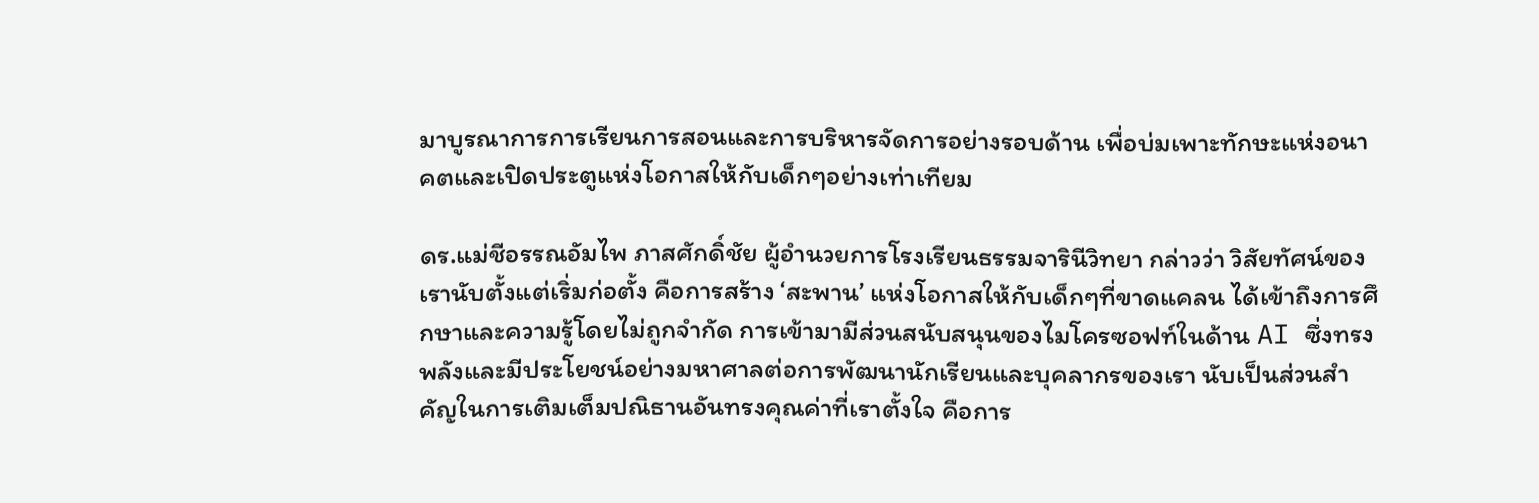มาบูรณาการการเรียนการสอนและการบริหารจัดการอย่างรอบด้าน เพื่อบ่มเพาะทักษะแห่งอนาคตและเปิดประตูแห่งโอกาสให้กับเด็กๆอย่างเท่าเทียม

ดร.แม่ชีอรรณอัมไพ ภาสศักดิ์ชัย ผู้อำนวยการโรงเรียนธรรมจารินีวิทยา กล่าวว่า วิสัยทัศน์ของเรานับตั้งแต่เริ่มก่อตั้ง คือการสร้าง ‘สะพาน’ แห่งโอกาสให้กับเด็กๆที่ขาดแคลน ได้เข้าถึงการศึกษาและความรู้โดยไม่ถูกจำกัด การเข้ามามีส่วนสนับสนุนของไมโครซอฟท์ในด้าน AI ซึ่งทรงพลังและมีประโยชน์อย่างมหาศาลต่อการพัฒนานักเรียนและบุคลากรของเรา นับเป็นส่วนสำคัญในการเติมเต็มปณิธานอันทรงคุณค่าที่เราตั้งใจ คือการ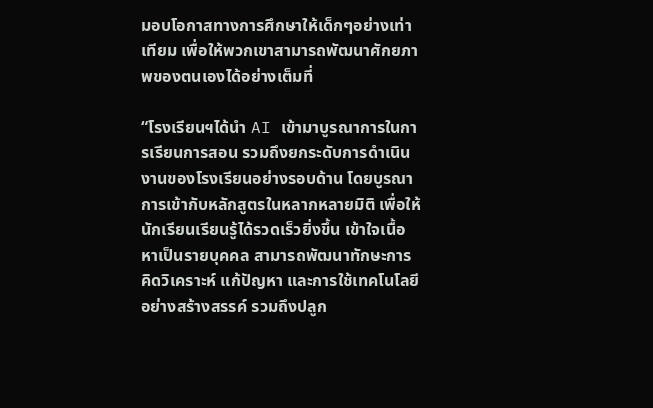มอบโอกาสทางการศึกษาให้เด็กๆอย่างเท่าเทียม เพื่อให้พวกเขาสามารถพัฒนาศักยภาพของตนเองได้อย่างเต็มที่

“โรงเรียนฯได้นำ AI เข้ามาบูรณาการในการเรียนการสอน รวมถึงยกระดับการดำเนินงานของโรงเรียนอย่างรอบด้าน โดยบูรณาการเข้ากับหลักสูตรในหลากหลายมิติ เพื่อให้นักเรียนเรียนรู้ได้รวดเร็วยิ่งขึ้น เข้าใจเนื้อหาเป็นรายบุคคล สามารถพัฒนาทักษะการคิดวิเคราะห์ แก้ปัญหา และการใช้เทคโนโลยีอย่างสร้างสรรค์ รวมถึงปลูก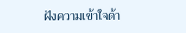ฝังความเข้าใจด้า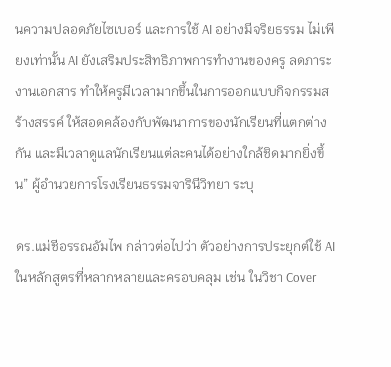นความปลอดภัยไซเบอร์ และการใช้ AI อย่างมีจริยธรรม ไม่เพียงเท่านั้น AI ยังเสริมประสิทธิภาพการทำงานของครู ลดภาระงานเอกสาร ทำให้ครูมีเวลามากขึ้นในการออกแบบกิจกรรมสร้างสรรค์ ให้สอดคล้องกับพัฒนาการของนักเรียนที่แตกต่างกัน และมีเวลาดูแลนักเรียนแต่ละคนได้อย่างใกล้ชิดมากยิ่งขึ้น” ผู้อำนวยการโรงเรียนธรรมจารินีวิทยา ระบุ

ดร.แม่ชีอรรณอัมไพ กล่าวต่อไปว่า ตัวอย่างการประยุกต์ใช้ AI ในหลักสูตรที่หลากหลายและครอบคลุม เช่น ในวิชา Cover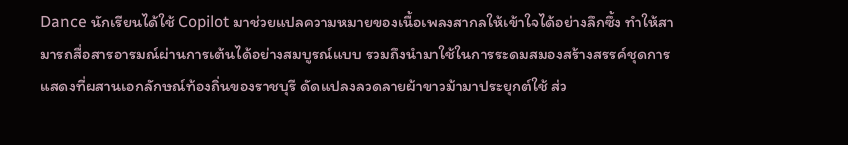Dance นักเรียนได้ใช้ Copilot มาช่วยแปลความหมายของเนื้อเพลงสากลให้เข้าใจได้อย่างลึกซึ้ง ทำให้สามารถสื่อสารอารมณ์ผ่านการเต้นได้อย่างสมบูรณ์แบบ รวมถึงนำมาใช้ในการระดมสมองสร้างสรรค์ชุดการแสดงที่ผสานเอกลักษณ์ท้องถิ่นของราชบุรี ดัดแปลงลวดลายผ้าขาวม้ามาประยุกต์ใช้ ส่ว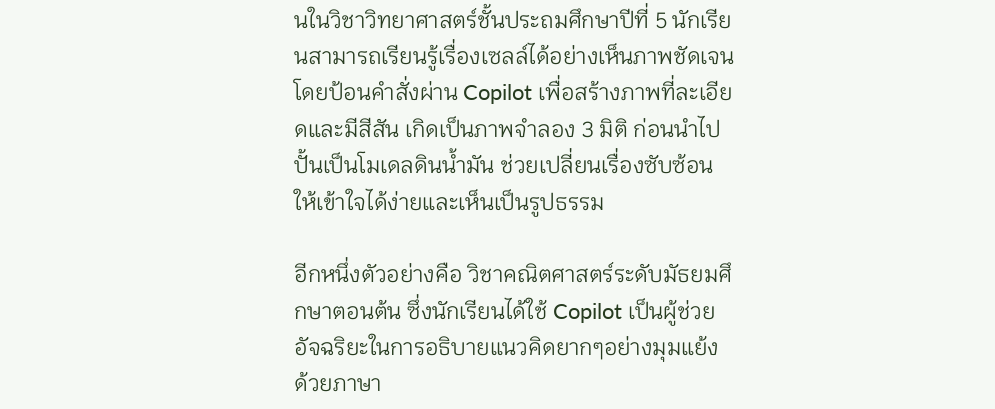นในวิชาวิทยาศาสตร์ชั้นประถมศึกษาปีที่ 5 นักเรียนสามารถเรียนรู้เรื่องเซลล์ได้อย่างเห็นภาพชัดเจน โดยป้อนคำสั่งผ่าน Copilot เพื่อสร้างภาพที่ละเอียดและมีสีสัน เกิดเป็นภาพจำลอง 3 มิติ ก่อนนำไปปั้นเป็นโมเดลดินน้ำมัน ช่วยเปลี่ยนเรื่องซับซ้อน ให้เข้าใจได้ง่ายและเห็นเป็นรูปธรรม

อีกหนึ่งตัวอย่างคือ วิชาคณิตศาสตร์ระดับมัธยมศึกษาตอนต้น ซึ่งนักเรียนได้ใช้ Copilot เป็นผู้ช่วยอัจฉริยะในการอธิบายแนวคิดยากๆอย่างมุมแย้ง ด้วยภาษา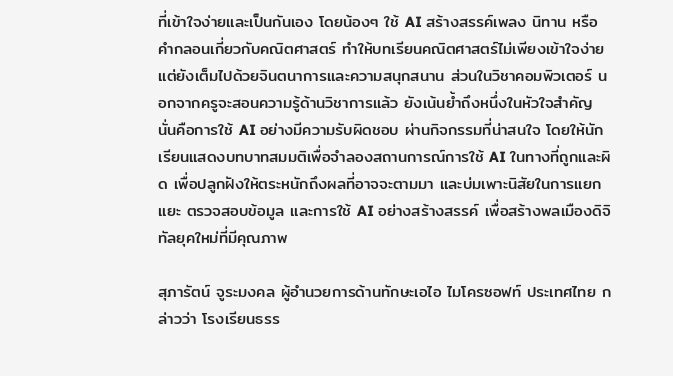ที่เข้าใจง่ายและเป็นกันเอง โดยน้องๆ ใช้ AI สร้างสรรค์เพลง นิทาน หรือคำกลอนเกี่ยวกับคณิตศาสตร์ ทำให้บทเรียนคณิตศาสตร์ไม่เพียงเข้าใจง่าย แต่ยังเต็มไปด้วยจินตนาการและความสนุกสนาน ส่วนในวิชาคอมพิวเตอร์ นอกจากครูจะสอนความรู้ด้านวิชาการแล้ว ยังเน้นย้ำถึงหนึ่งในหัวใจสำคัญ นั่นคือการใช้ AI อย่างมีความรับผิดชอบ ผ่านกิจกรรมที่น่าสนใจ โดยให้นักเรียนแสดงบทบาทสมมติเพื่อจำลองสถานการณ์การใช้ AI ในทางที่ถูกและผิด เพื่อปลูกฝังให้ตระหนักถึงผลที่อาจจะตามมา และบ่มเพาะนิสัยในการแยกแยะ ตรวจสอบข้อมูล และการใช้ AI อย่างสร้างสรรค์ เพื่อสร้างพลเมืองดิจิทัลยุคใหม่ที่มีคุณภาพ

สุภารัตน์ จูระมงคล ผู้อำนวยการด้านทักษะเอไอ ไมโครซอฟท์ ประเทศไทย กล่าวว่า โรงเรียนธรร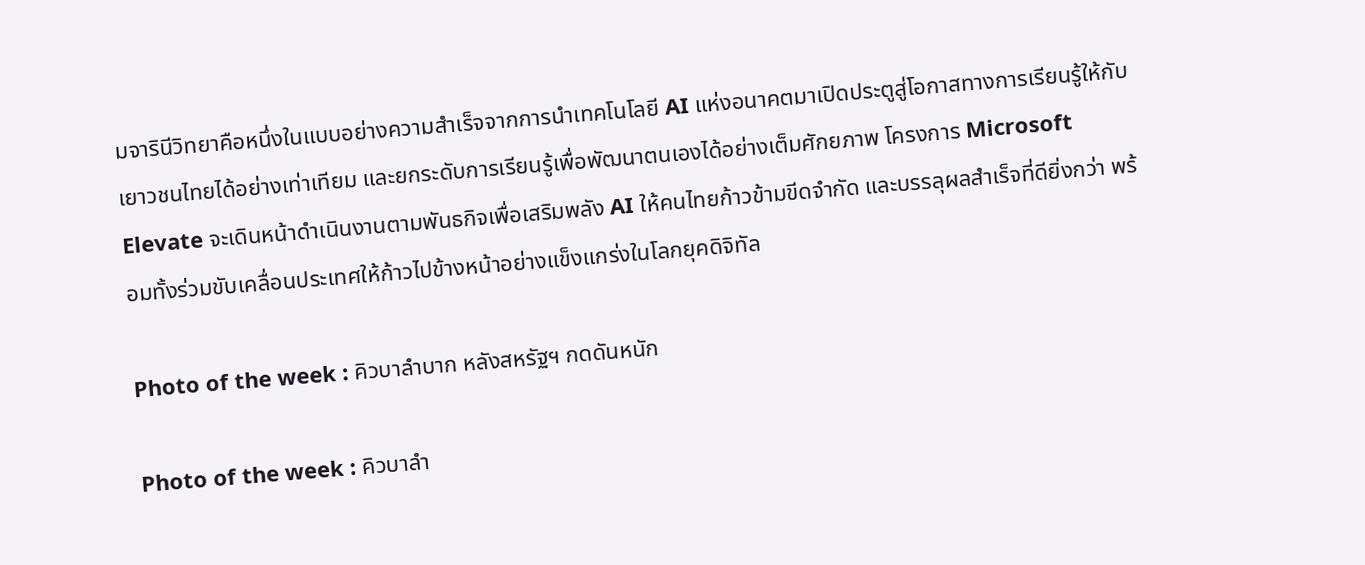มจารินีวิทยาคือหนึ่งในแบบอย่างความสำเร็จจากการนำเทคโนโลยี AI แห่งอนาคตมาเปิดประตูสู่โอกาสทางการเรียนรู้ให้กับเยาวชนไทยได้อย่างเท่าเทียม และยกระดับการเรียนรู้เพื่อพัฒนาตนเองได้อย่างเต็มศักยภาพ โครงการ Microsoft Elevate จะเดินหน้าดำเนินงานตามพันธกิจเพื่อเสริมพลัง AI ให้คนไทยก้าวข้ามขีดจำกัด และบรรลุผลสำเร็จที่ดียิ่งกว่า พร้อมทั้งร่วมขับเคลื่อนประเทศให้ก้าวไปข้างหน้าอย่างแข็งแกร่งในโลกยุคดิจิทัล

Photo of the week : คิวบาลำบาก หลังสหรัฐฯ กดดันหนัก

Photo of the week : คิวบาลำ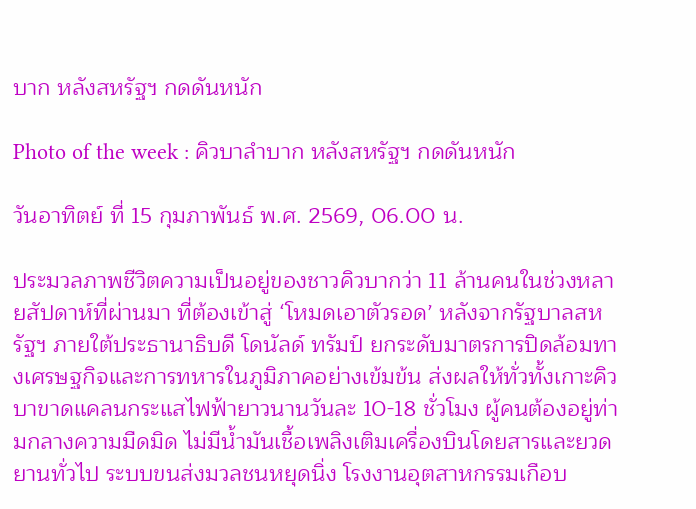บาก หลังสหรัฐฯ กดดันหนัก

Photo of the week : คิวบาลำบาก หลังสหรัฐฯ กดดันหนัก

วันอาทิตย์ ที่ 15 กุมภาพันธ์ พ.ศ. 2569, 06.00 น.

ประมวลภาพชีวิตความเป็นอยู่ของชาวคิวบากว่า 11 ล้านคนในช่วงหลายสัปดาห์ที่ผ่านมา ที่ต้องเข้าสู่ ‘โหมดเอาตัวรอด’ หลังจากรัฐบาลสหรัฐฯ ภายใต้ประธานาธิบดี โดนัลด์ ทรัมป์ ยกระดับมาตรการปิดล้อมทางเศรษฐกิจและการทหารในภูมิภาคอย่างเข้มข้น ส่งผลให้ทั่วทั้งเกาะคิวบาขาดแคลนกระแสไฟฟ้ายาวนานวันละ 10-18 ชั่วโมง ผู้คนต้องอยู่ท่ามกลางความมืดมิด ไม่มีน้ำมันเชื้อเพลิงเติมเครื่องบินโดยสารและยวดยานทั่วไป ระบบขนส่งมวลชนหยุดนิ่ง โรงงานอุตสาหกรรมเกือบ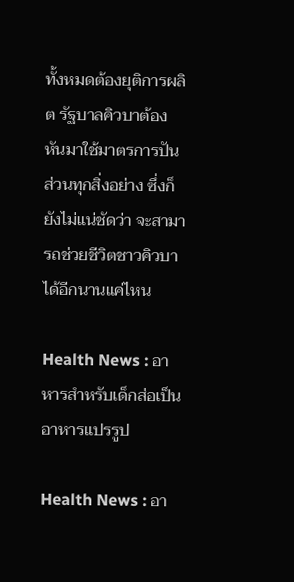ทั้งหมดต้องยุติการผลิต รัฐบาลคิวบาต้องหันมาใช้มาตรการปันส่วนทุกสิ่งอย่าง ซึ่งก็ยังไม่แน่ชัดว่า จะสามารถช่วยชีวิตชาวคิวบาได้อีกนานแค่ไหน

Health News : อาหารสำหรับเด็กส่อเป็นอาหารแปรรูป

Health News : อา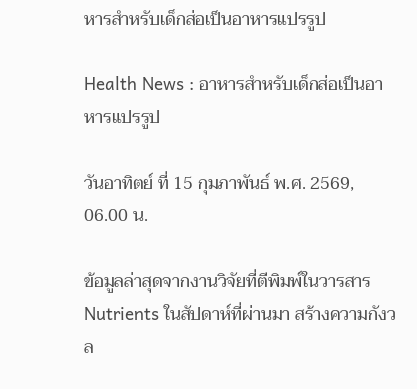หารสำหรับเด็กส่อเป็นอาหารแปรรูป

Health News : อาหารสำหรับเด็กส่อเป็นอาหารแปรรูป

วันอาทิตย์ ที่ 15 กุมภาพันธ์ พ.ศ. 2569, 06.00 น.

ข้อมูลล่าสุดจากงานวิจัยที่ตีพิมพ์ในวารสาร Nutrients ในสัปดาห์ที่ผ่านมา สร้างความกังวล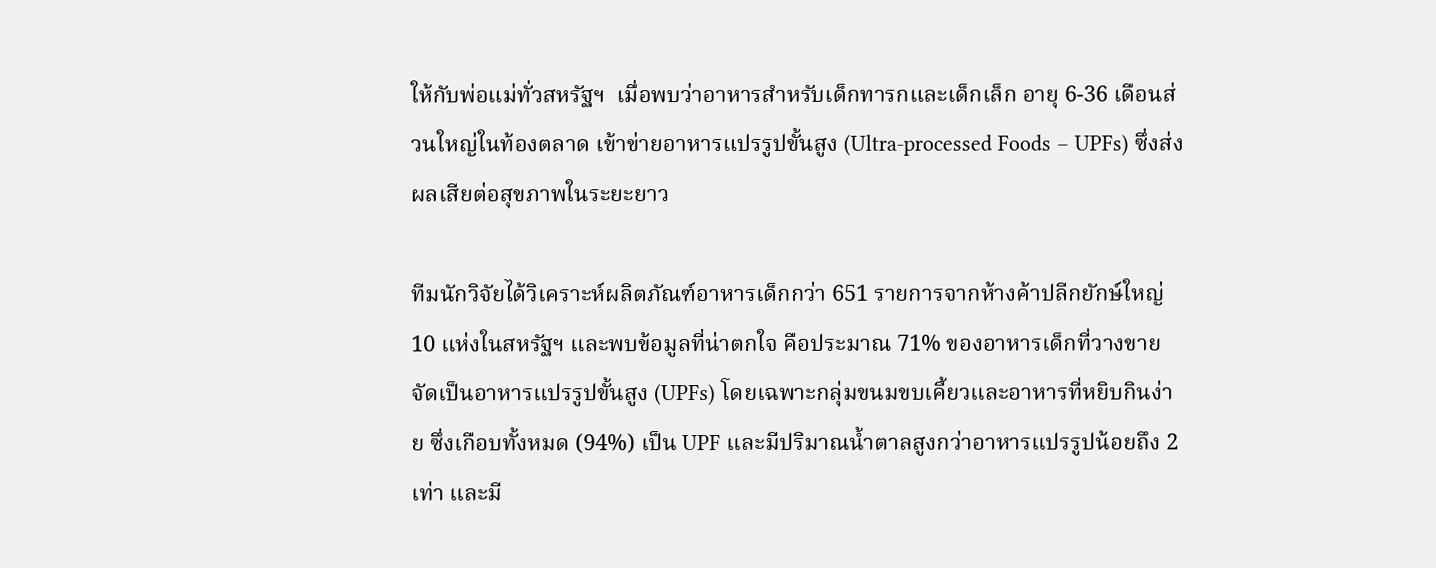ให้กับพ่อแม่ทั่วสหรัฐฯ  เมื่อพบว่าอาหารสำหรับเด็กทารกและเด็กเล็ก อายุ 6-36 เดือนส่วนใหญ่ในท้องตลาด เข้าข่ายอาหารแปรรูปขั้นสูง (Ultra-processed Foods – UPFs) ซึ่งส่งผลเสียต่อสุขภาพในระยะยาว

ทีมนักวิจัยได้วิเคราะห์ผลิตภัณฑ์อาหารเด็กกว่า 651 รายการจากห้างค้าปลีกยักษ์ใหญ่ 10 แห่งในสหรัฐฯ และพบข้อมูลที่น่าตกใจ คือประมาณ 71% ของอาหารเด็กที่วางขายจัดเป็นอาหารแปรรูปขั้นสูง (UPFs) โดยเฉพาะกลุ่มขนมขบเคี้ยวและอาหารที่หยิบกินง่าย ซึ่งเกือบทั้งหมด (94%) เป็น UPF และมีปริมาณน้ำตาลสูงกว่าอาหารแปรรูปน้อยถึง 2 เท่า และมี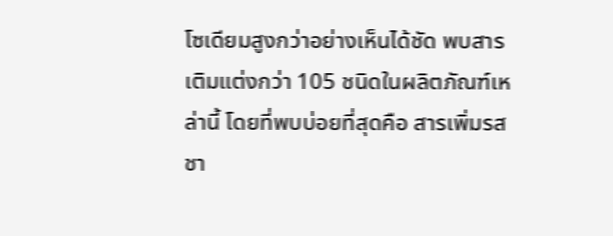โซเดียมสูงกว่าอย่างเห็นได้ชัด พบสารเติมแต่งกว่า 105 ชนิดในผลิตภัณฑ์เหล่านี้ โดยที่พบบ่อยที่สุดคือ สารเพิ่มรสชา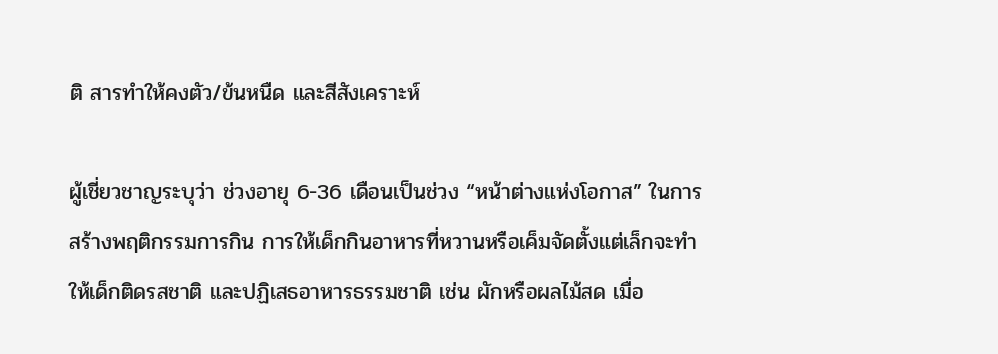ติ สารทำให้คงตัว/ข้นหนืด และสีสังเคราะห์

ผู้เชี่ยวชาญระบุว่า ช่วงอายุ 6-36 เดือนเป็นช่วง “หน้าต่างแห่งโอกาส” ในการสร้างพฤติกรรมการกิน การให้เด็กกินอาหารที่หวานหรือเค็มจัดตั้งแต่เล็กจะทำให้เด็กติดรสชาติ และปฏิเสธอาหารธรรมชาติ เช่น ผักหรือผลไม้สด เมื่อ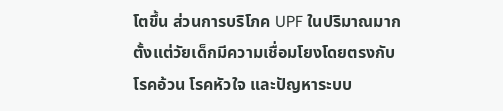โตขึ้น ส่วนการบริโภค UPF ในปริมาณมากตั้งแต่วัยเด็กมีความเชื่อมโยงโดยตรงกับโรคอ้วน โรคหัวใจ และปัญหาระบบ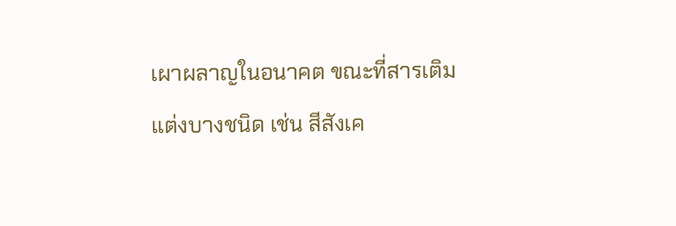เผาผลาญในอนาคต ขณะที่สารเติมแต่งบางชนิด เช่น สีสังเค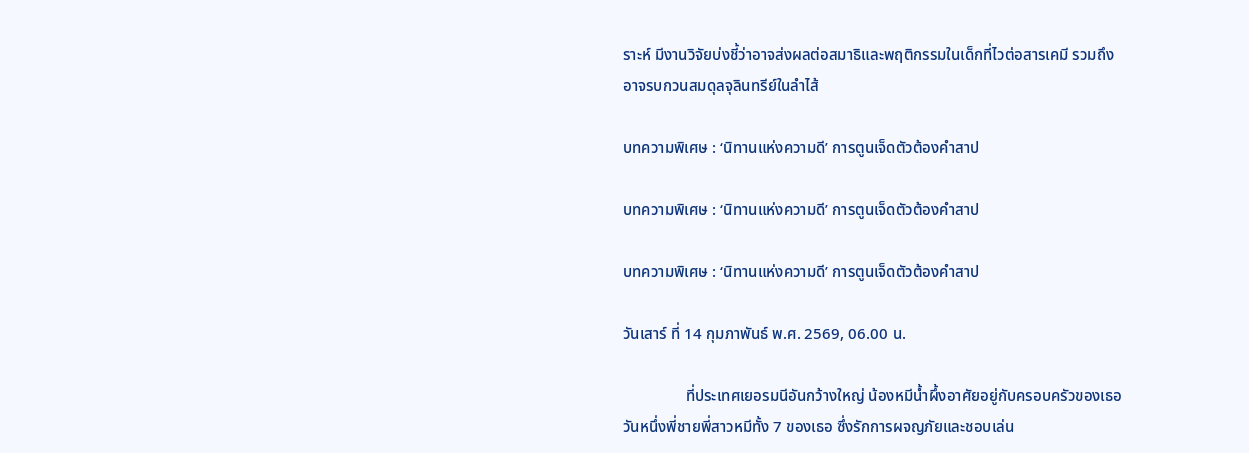ราะห์ มีงานวิจัยบ่งชี้ว่าอาจส่งผลต่อสมาธิและพฤติกรรมในเด็กที่ไวต่อสารเคมี รวมถึงอาจรบกวนสมดุลจุลินทรีย์ในลำไส้

บทความพิเศษ : ‘นิทานแห่งความดี’ การตูนเจ็ดตัวต้องคำสาป

บทความพิเศษ : ‘นิทานแห่งความดี’ การตูนเจ็ดตัวต้องคำสาป

บทความพิเศษ : ‘นิทานแห่งความดี’ การตูนเจ็ดตัวต้องคำสาป

วันเสาร์ ที่ 14 กุมภาพันธ์ พ.ศ. 2569, 06.00 น.

                ที่ประเทศเยอรมนีอันกว้างใหญ่ น้องหมีน้ำผึ้งอาศัยอยู่กับครอบครัวของเธอ วันหนึ่งพี่ชายพี่สาวหมีทั้ง 7 ของเธอ ซึ่งรักการผจญภัยและชอบเล่น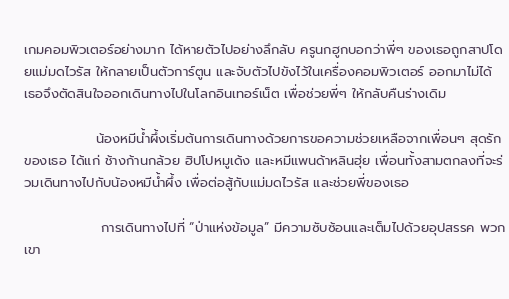เกมคอมพิวเตอร์อย่างมาก ได้หายตัวไปอย่างลึกลับ ครูนกฮูกบอกว่าพี่ๆ ของเธอถูกสาปโดยแม่มดไวรัส ให้กลายเป็นตัวการ์ตูน และจับตัวไปขังไว้ในเครื่องคอมพิวเตอร์ ออกมาไม่ได้ เธอจึงตัดสินใจออกเดินทางไปในโลกอินเทอร์เน็ต เพื่อช่วยพี่ๆ ให้กลับคืนร่างเดิม

               น้องหมีน้ำผึ้งเริ่มต้นการเดินทางด้วยการขอความช่วยเหลือจากเพื่อนๆ สุดรักของเธอ ได้แก่ ช้างก้านกล้วย ฮิปโปหมูเด้ง และหมีแพนด้าหลินฮุ่ย เพื่อนทั้งสามตกลงที่จะร่วมเดินทางไปกับน้องหมีน้ำผึ้ง เพื่อต่อสู้กับแม่มดไวรัส และช่วยพี่ของเธอ

                การเดินทางไปที่ “ป่าแห่งข้อมูล” มีความซับซ้อนและเต็มไปด้วยอุปสรรค พวกเขา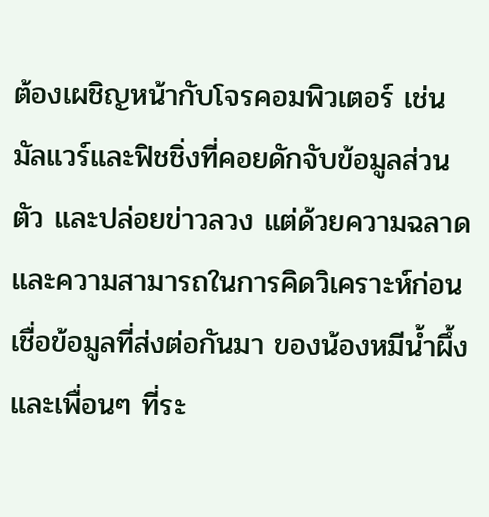ต้องเผชิญหน้ากับโจรคอมพิวเตอร์ เช่น มัลแวร์และฟิชชิ่งที่คอยดักจับข้อมูลส่วนตัว และปล่อยข่าวลวง แต่ด้วยความฉลาดและความสามารถในการคิดวิเคราะห์ก่อนเชื่อข้อมูลที่ส่งต่อกันมา ของน้องหมีน้ำผึ้งและเพื่อนๆ ที่ระ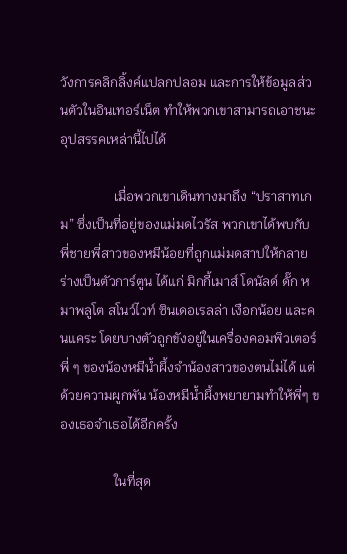วังการคลิกลิ้งค์แปลกปลอม และการให้ข้อมูลส่วนตัวในอินเทอร์เน็ต ทำให้พวกเขาสามารถเอาชนะอุปสรรคเหล่านี้ไปได้

                เมื่อพวกเขาเดินทางมาถึง “ปราสาทเกม” ซึ่งเป็นที่อยู่ของแม่มดไวรัส พวกเขาได้พบกับพี่ชายพี่สาวของหมีน้อยที่ถูกแม่มดสาปให้กลายร่างเป็นตัวการ์ตูน ได้แก่ มิกกี้เมาส์ โดนัลด์ ดั๊ก หมาพลูโต สโนว์ไวท์ ซินเดอเรลล่า เงือกน้อย และคนแคระ โดยบางตัวถูกขังอยู่ในเครื่องคอมพิวเตอร์ พี่ ๆ ของน้องหมีน้ำผึ้งจำน้องสาวของตนไม่ได้ แต่ด้วยความผูกพัน น้องหมีน้ำผึ้งพยายามทำให้พี่ๆ ของเธอจำเธอได้อีกครั้ง

                ในที่สุด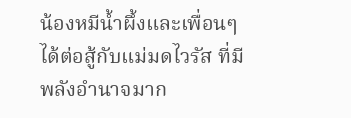น้องหมีน้ำผึ้งและเพื่อนๆ ได้ต่อสู้กับแม่มดไวรัส ที่มีพลังอำนาจมาก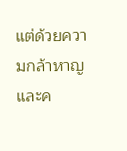แต่ด้วยความกล้าหาญและค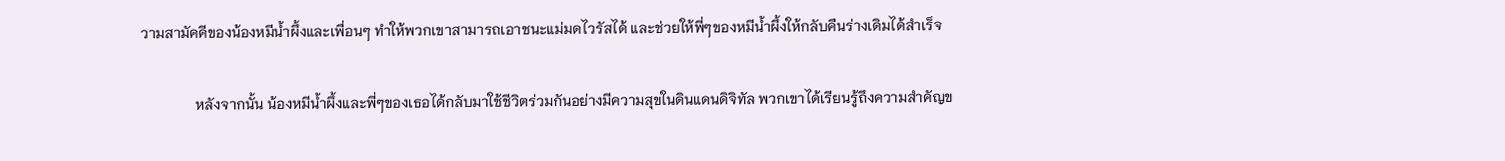วามสามัคคีของน้องหมีน้ำผึ้งและเพื่อนๆ ทำให้พวกเขาสามารถเอาชนะแม่มดไวรัสได้ และช่วยให้พี่ๆของหมีน้ำผึ้งให้กลับคืนร่างเดิมได้สำเร็จ

               หลังจากนั้น น้องหมีน้ำผึ้งและพี่ๆของเธอได้กลับมาใช้ชีวิตร่วมกันอย่างมีความสุขในดินแดนดิจิทัล พวกเขาได้เรียนรู้ถึงความสำคัญข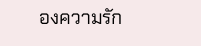องความรัก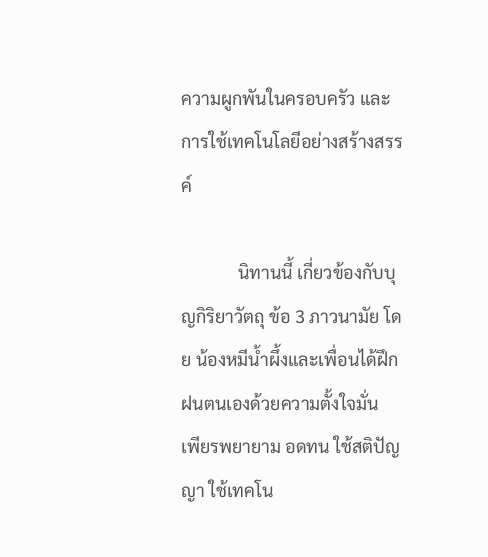ความผูกพันในครอบครัว และการใช้เทคโนโลยีอย่างสร้างสรรค์

             นิทานนี้ เกี่ยวข้องกับบุญกิริยาวัตถุ ข้อ 3 ภาวนามัย โดย น้องหมีน้ำผึ้งและเพื่อนได้ฝึกฝนตนเองด้วยความตั้งใจมั่น  เพียรพยายาม อดทน ใช้สติปัญญา ใช้เทคโน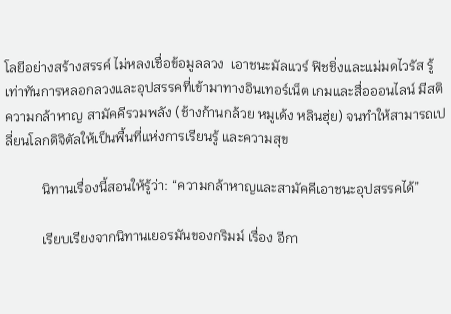โลยีอย่างสร้างสรรค์ ไม่หลงเชื่อข้อมูลลวง  เอาชนะมัลแวร์ ฟิชชิ่งและแม่มดไวรัส รู้เท่าทันการหลอกลวงและอุปสรรคที่เข้ามาทางอินเทอร์เน็ต เกมและสื่อออนไลน์ มีสติ ความกล้าหาญ สามัคคีรวมพลัง (ช้างก้านกล้วย หมูเด้ง หลินฮุ่ย) จนทำให้สามารถเปลี่ยนโลกดิจิตัลให้เป็นพื้นที่แห่งการเรียนรู้ และความสุข

           นิทานเรื่องนี้สอนให้รู้ว่า: “ความกล้าหาญและสามัคคีเอาชนะอุปสรรคได้”

           เรียบเรียงจากนิทานเยอรมันของกริมม์ เรื่อง อีกา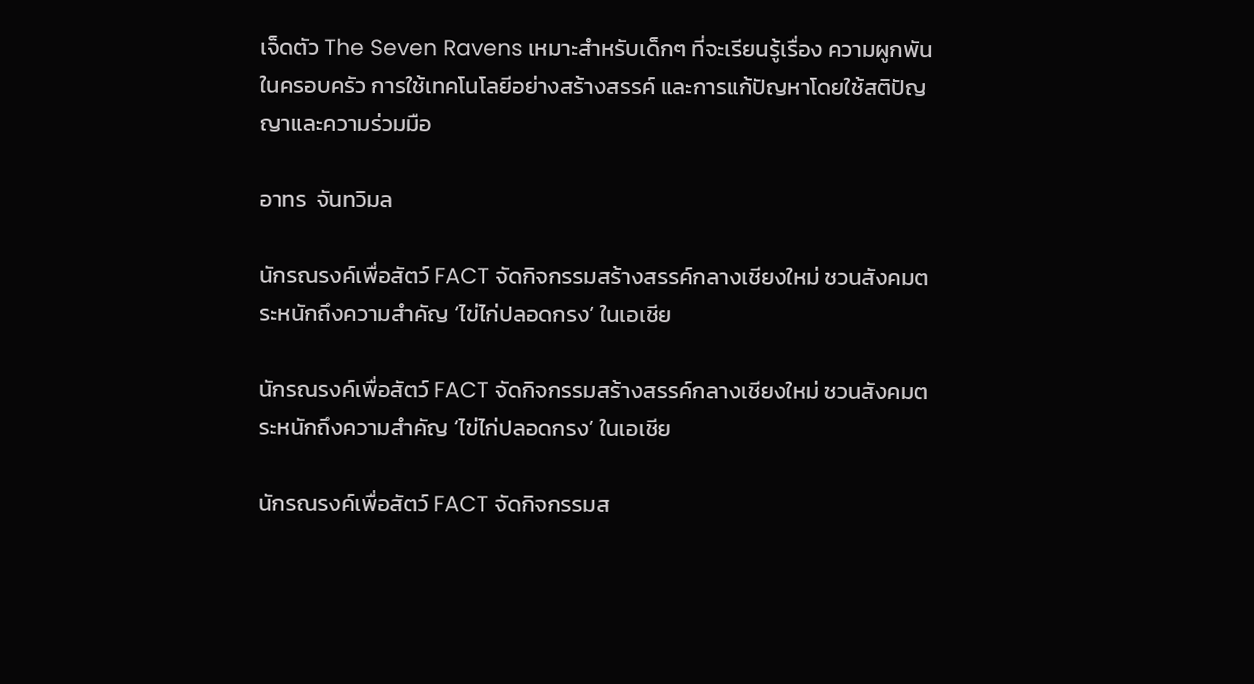เจ็ดตัว The Seven Ravens เหมาะสำหรับเด็กๆ ที่จะเรียนรู้เรื่อง ความผูกพันในครอบครัว การใช้เทคโนโลยีอย่างสร้างสรรค์ และการแก้ปัญหาโดยใช้สติปัญญาและความร่วมมือ

อาทร  จันทวิมล

นักรณรงค์เพื่อสัตว์ FACT จัดกิจกรรมสร้างสรรค์กลางเชียงใหม่ ชวนสังคมตระหนักถึงความสำคัญ ‘ไข่ไก่ปลอดกรง’ ในเอเชีย

นักรณรงค์เพื่อสัตว์ FACT จัดกิจกรรมสร้างสรรค์กลางเชียงใหม่ ชวนสังคมตระหนักถึงความสำคัญ ‘ไข่ไก่ปลอดกรง’ ในเอเชีย

นักรณรงค์เพื่อสัตว์ FACT จัดกิจกรรมส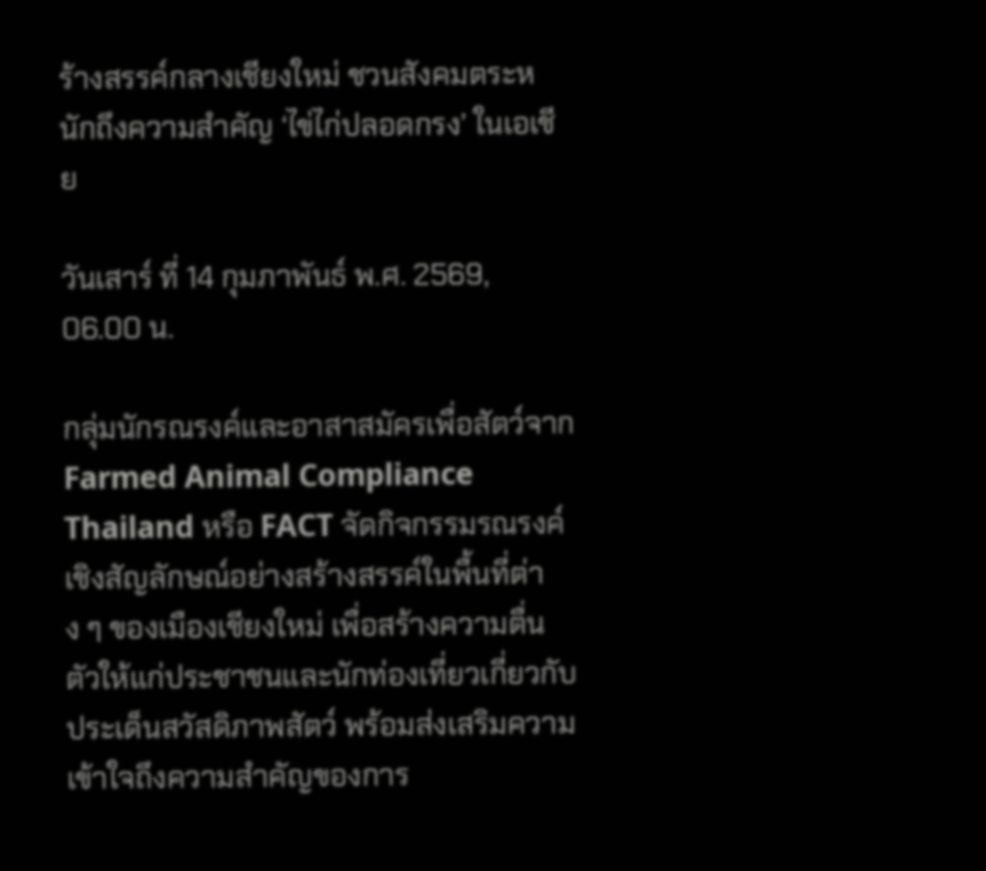ร้างสรรค์กลางเชียงใหม่ ชวนสังคมตระหนักถึงความสำคัญ ‘ไข่ไก่ปลอดกรง’ ในเอเชีย

วันเสาร์ ที่ 14 กุมภาพันธ์ พ.ศ. 2569, 06.00 น.

กลุ่มนักรณรงค์และอาสาสมัครเพื่อสัตว์จาก Farmed Animal Compliance Thailand หรือ FACT จัดกิจกรรมรณรงค์เชิงสัญลักษณ์อย่างสร้างสรรค์ในพื้นที่ต่าง ๆ ของเมืองเชียงใหม่ เพื่อสร้างความตื่นตัวให้แก่ประชาชนและนักท่องเที่ยวเกี่ยวกับประเด็นสวัสดิภาพสัตว์ พร้อมส่งเสริมความเข้าใจถึงความสำคัญของการ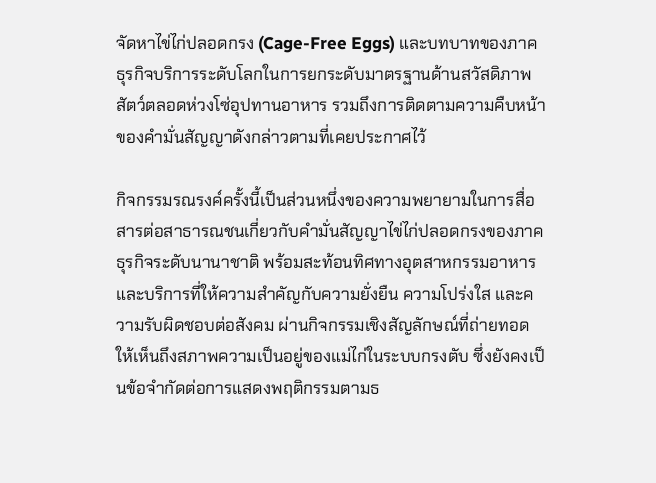จัดหาไข่ไก่ปลอดกรง (Cage-Free Eggs) และบทบาทของภาคธุรกิจบริการระดับโลกในการยกระดับมาตรฐานด้านสวัสดิภาพสัตว์ตลอดห่วงโซ่อุปทานอาหาร รวมถึงการติดตามความคืบหน้าของคำมั่นสัญญาดังกล่าวตามที่เคยประกาศไว้

กิจกรรมรณรงค์ครั้งนี้เป็นส่วนหนึ่งของความพยายามในการสื่อสารต่อสาธารณชนเกี่ยวกับคำมั่นสัญญาไข่ไก่ปลอดกรงของภาคธุรกิจระดับนานาชาติ พร้อมสะท้อนทิศทางอุตสาหกรรมอาหารและบริการที่ให้ความสำคัญกับความยั่งยืน ความโปร่งใส และความรับผิดชอบต่อสังคม ผ่านกิจกรรมเชิงสัญลักษณ์ที่ถ่ายทอดให้เห็นถึงสภาพความเป็นอยู่ของแม่ไก่ในระบบกรงตับ ซึ่งยังคงเป็นข้อจำกัดต่อการแสดงพฤติกรรมตามธ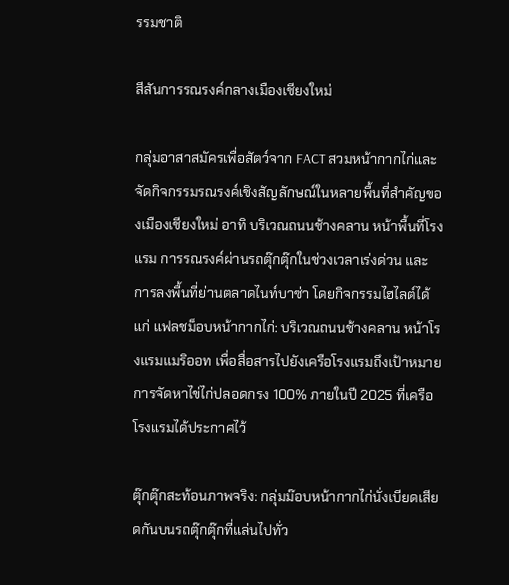รรมชาติ

สีสันการรณรงค์กลางเมืองเชียงใหม่

กลุ่มอาสาสมัครเพื่อสัตว์จาก FACT สวมหน้ากากไก่และจัดกิจกรรมรณรงค์เชิงสัญลักษณ์ในหลายพื้นที่สำคัญของเมืองเชียงใหม่ อาทิ บริเวณถนนช้างคลาน หน้าพื้นที่โรงแรม การรณรงค์ผ่านรถตุ๊กตุ๊กในช่วงเวลาเร่งด่วน และการลงพื้นที่ย่านตลาดไนท์บาซ่า โดยกิจกรรมไฮไลต์ได้แก่ แฟลชม็อบหน้ากากไก่: บริเวณถนนช้างคลาน หน้าโรงแรมแมริออท เพื่อสื่อสารไปยังเครือโรงแรมถึงเป้าหมายการจัดหาไข่ไก่ปลอดกรง 100% ภายในปี 2025 ที่เครือโรงแรมได้ประกาศไว้

ตุ๊กตุ๊กสะท้อนภาพจริง: กลุ่มม๊อบหน้ากากไก่นั่งเบียดเสียดกันบนรถตุ๊กตุ๊กที่แล่นไปทั่ว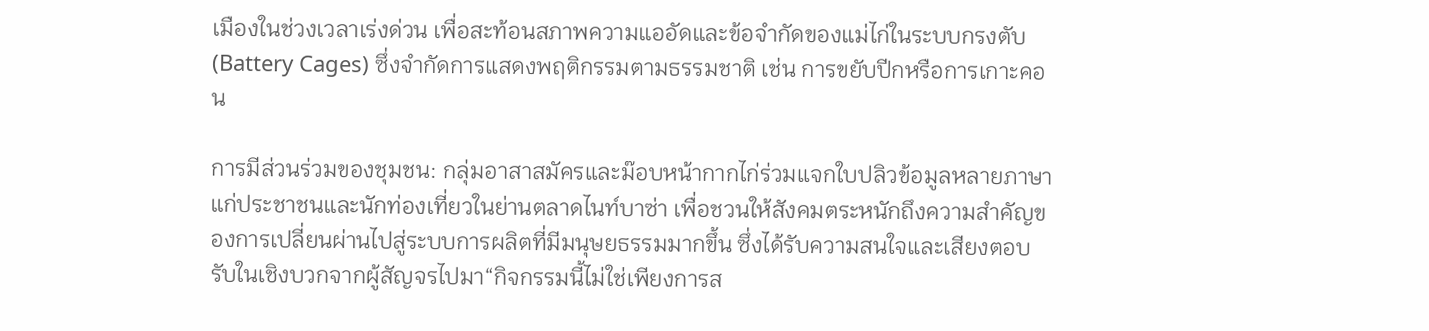เมืองในช่วงเวลาเร่งด่วน เพื่อสะท้อนสภาพความแออัดและข้อจำกัดของแม่ไก่ในระบบกรงตับ (Battery Cages) ซึ่งจำกัดการแสดงพฤติกรรมตามธรรมชาติ เช่น การขยับปีกหรือการเกาะคอน

การมีส่วนร่วมของชุมชน: กลุ่มอาสาสมัครและม๊อบหน้ากากไก่ร่วมแจกใบปลิวข้อมูลหลายภาษาแก่ประชาชนและนักท่องเที่ยวในย่านตลาดไนท์บาซ่า เพื่อชวนให้สังคมตระหนักถึงความสำคัญของการเปลี่ยนผ่านไปสู่ระบบการผลิตที่มีมนุษยธรรมมากขึ้น ซึ่งได้รับความสนใจและเสียงตอบรับในเชิงบวกจากผู้สัญจรไปมา“กิจกรรมนี้ไม่ใช่เพียงการส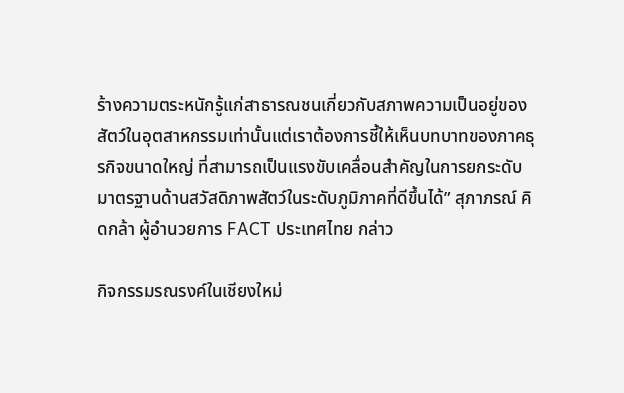ร้างความตระหนักรู้แก่สาธารณชนเกี่ยวกับสภาพความเป็นอยู่ของสัตว์ในอุตสาหกรรมเท่านั้นแต่เราต้องการชี้ให้เห็นบทบาทของภาคธุรกิจขนาดใหญ่ ที่สามารถเป็นแรงขับเคลื่อนสำคัญในการยกระดับมาตรฐานด้านสวัสดิภาพสัตว์ในระดับภูมิภาคที่ดีขึ้นได้” สุภาภรณ์ คิดกล้า ผู้อำนวยการ FACT ประเทศไทย กล่าว

กิจกรรมรณรงค์ในเชียงใหม่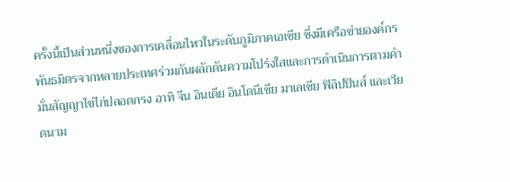ครั้งนี้เป็นส่วนหนึ่งของการเคลื่อนไหวในระดับภูมิภาคเอเชีย ซึ่งมีเครือข่ายองค์กรพันธมิตรจากหลายประเทศร่วมกันผลักดันความโปร่งใสและการดำเนินการตามคำมั่นสัญญาไข่ไก่ปลอดกรง อาทิ จีน อินเดีย อินโดนีเซีย มาเลเซีย ฟิลิปปินส์ และเวียดนาม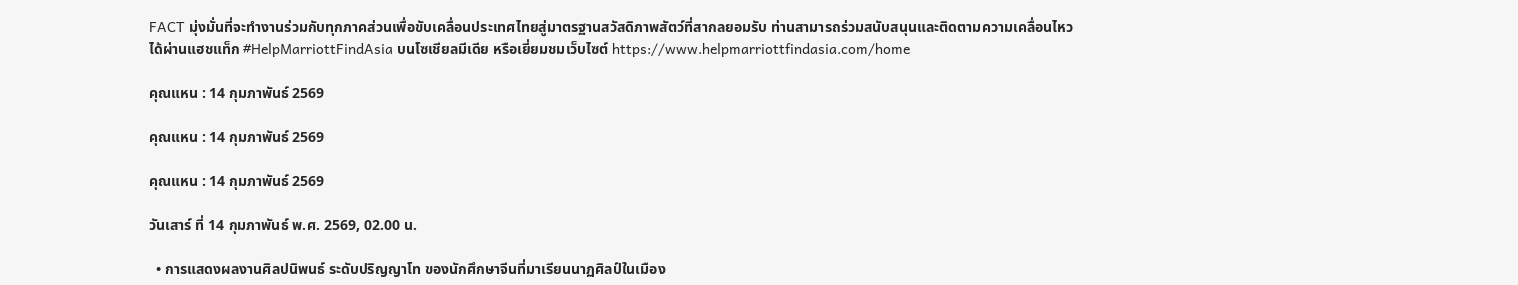FACT มุ่งมั่นที่จะทำงานร่วมกับทุกภาคส่วนเพื่อขับเคลื่อนประเทศไทยสู่มาตรฐานสวัสดิภาพสัตว์ที่สากลยอมรับ ท่านสามารถร่วมสนับสนุนและติดตามความเคลื่อนไหวได้ผ่านแฮชแท็ก #HelpMarriottFindAsia บนโซเชียลมีเดีย หรือเยี่ยมชมเว็บไซต์ https://www.helpmarriottfindasia.com/home

คุณแหน : 14 กุมภาพันธ์ 2569

คุณแหน : 14 กุมภาพันธ์ 2569

คุณแหน : 14 กุมภาพันธ์ 2569

วันเสาร์ ที่ 14 กุมภาพันธ์ พ.ศ. 2569, 02.00 น.

  • การแสดงผลงานศิลปนิพนธ์ ระดับปริญญาโท ของนักศึกษาจีนที่มาเรียนนาฏศิลป์ในเมือง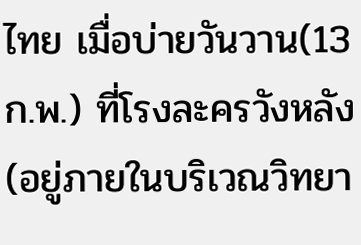ไทย เมื่อบ่ายวันวาน(13 ก.พ.) ที่โรงละครวังหลัง (อยู่ภายในบริเวณวิทยา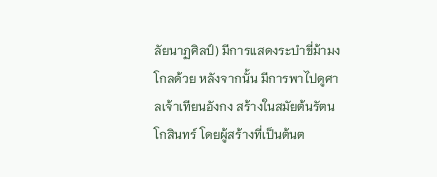ลัยนาฏศิลป์) มีการแสดงระบำขี่ม้ามงโกลด้วย หลังจากนั้น มีการพาไปดูศาลเจ้าเทียนอังกง สร้างในสมัยต้นรัตนโกสินทร์ โดยผู้สร้างที่เป็นต้นต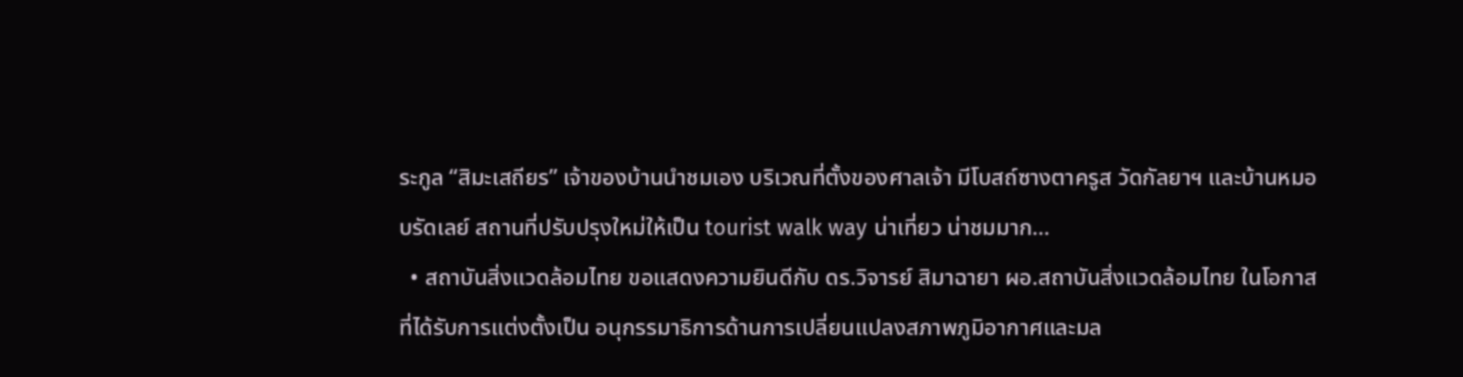ระกูล “สิมะเสถียร” เจ้าของบ้านนำชมเอง บริเวณที่ตั้งของศาลเจ้า มีโบสถ์ซางตาครูส วัดกัลยาฯ และบ้านหมอบรัดเลย์ สถานที่ปรับปรุงใหม่ให้เป็น tourist walk way น่าเที่ยว น่าชมมาก…
  • สถาบันสิ่งแวดล้อมไทย ขอแสดงความยินดีกับ ดร.วิจารย์ สิมาฉายา ผอ.สถาบันสิ่งแวดล้อมไทย ในโอกาสที่ได้รับการแต่งตั้งเป็น อนุกรรมาธิการด้านการเปลี่ยนแปลงสภาพภูมิอากาศและมล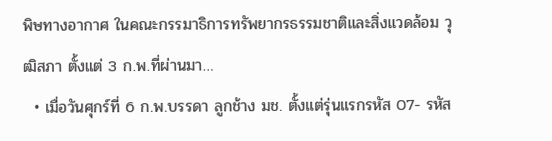พิษทางอากาศ ในคณะกรรมาธิการทรัพยากรธรรมชาติและสิ่งแวดล้อม วุฒิสภา ตั้งแต่ 3 ก.พ.ที่ผ่านมา…
  • เมื่อวันศุกร์ที่ 6 ก.พ.บรรดา ลูกช้าง มช. ตั้งแต่รุ่นแรกรหัส 07- รหัส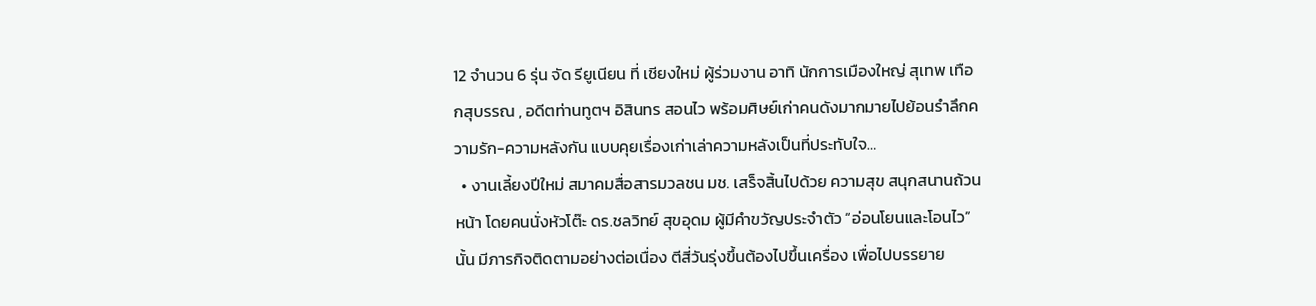12 จำนวน 6 รุ่น จัด รียูเนียน ที่ เชียงใหม่ ผู้ร่วมงาน อาทิ นักการเมืองใหญ่ สุเทพ เทือกสุบรรณ , อดีตท่านทูตฯ อิสินทร สอนไว พร้อมศิษย์เก่าคนดังมากมายไปย้อนรำลึกความรัก-ความหลังกัน แบบคุยเรื่องเก่าเล่าความหลังเป็นที่ประทับใจ…
  • งานเลี้ยงปีใหม่ สมาคมสื่อสารมวลชน มช. เสร็จสิ้นไปด้วย ความสุข สนุกสนานถ้วนหน้า โดยคนนั่งหัวโต๊ะ ดร.ชลวิทย์ สุขอุดม ผู้มีคำขวัญประจำตัว “อ่อนโยนและโอนไว” นั้น มีภารกิจติดตามอย่างต่อเนื่อง ตีสี่วันรุ่งขึ้นต้องไปขึ้นเครื่อง เพื่อไปบรรยาย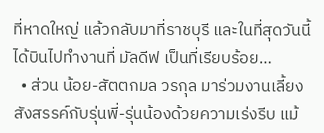ที่หาดใหญ่ แล้วกลับมาที่ราชบุรี และในที่สุดวันนี้ได้บินไปทำงานที่ มัลดีฟ เป็นที่เรียบร้อย…
  • ส่วน น้อย-สัตตกมล วรกุล มาร่วมงานเลี้ยงสังสรรค์กับรุ่นพี่-รุ่นน้องด้วยความเร่งรีบ แม้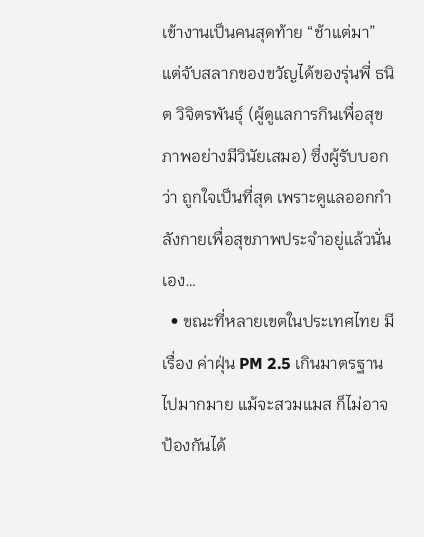เข้างานเป็นคนสุดท้าย “ช้าแต่มา” แต่จับสลากของขวัญได้ของรุ่นพี่ ธนิต วิจิตรพันธุ์ (ผู้ดูแลการกินเพื่อสุขภาพอย่างมีวินัยเสมอ) ซึ่งผู้รับบอกว่า ถูกใจเป็นที่สุด เพราะดูแลออกกำลังกายเพื่อสุขภาพประจำอยู่แล้วนั่นเอง…
  • ขณะที่หลายเขตในประเทศไทย มีเรื่อง ค่าฝุ่น PM 2.5 เกินมาตรฐานไปมากมาย แม้จะสวมแมส ก็ไม่อาจป้องกันได้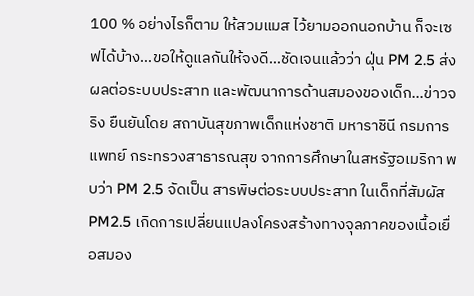100 % อย่างไรก็ตาม ให้สวมแมส ไว้ยามออกนอกบ้าน ก็จะเซฟได้บ้าง…ขอให้ดูแลกันให้จงดี…ชัดเจนแล้วว่า ฝุ่น PM 2.5 ส่งผลต่อระบบประสาท และพัฒนาการด้านสมองของเด็ก…ข่าวจริง ยืนยันโดย สถาบันสุขภาพเด็กแห่งชาติ มหาราชินี กรมการแพทย์ กระทรวงสาธารณสุข จากการศึกษาในสหรัฐอเมริกา พบว่า PM 2.5 จัดเป็น สารพิษต่อระบบประสาท ในเด็กที่สัมผัส PM2.5 เกิดการเปลี่ยนแปลงโครงสร้างทางจุลภาคของเนื้อเยื่อสมอง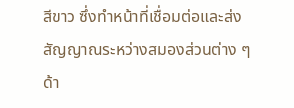สีขาว ซึ่งทำหน้าที่เชื่อมต่อและส่งสัญญาณระหว่างสมองส่วนต่าง ๆ ด้า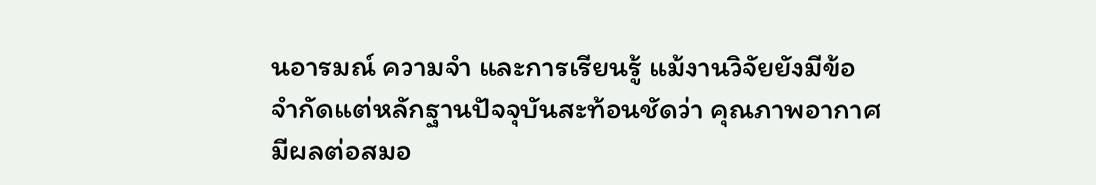นอารมณ์ ความจำ และการเรียนรู้ แม้งานวิจัยยังมีข้อจำกัดแต่หลักฐานปัจจุบันสะท้อนชัดว่า คุณภาพอากาศมีผลต่อสมอ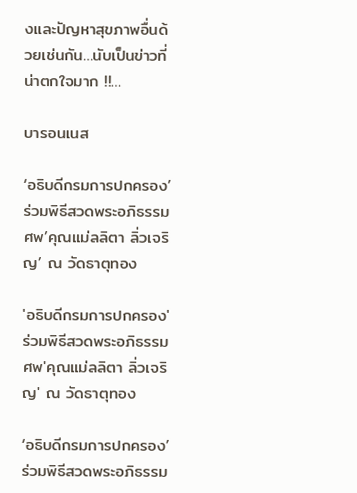งและปัญหาสุขภาพอื่นด้วยเช่นกัน…นับเป็นข่าวที่น่าตกใจมาก !!…

บารอนเนส

‘อธิบดีกรมการปกครอง’ร่วมพิธีสวดพระอภิธรรมศพ’คุณแม่ลลิตา ลิ่วเจริญ’ ณ วัดธาตุทอง

'อธิบดีกรมการปกครอง'ร่วมพิธีสวดพระอภิธรรมศพ'คุณแม่ลลิตา ลิ่วเจริญ' ณ วัดธาตุทอง

‘อธิบดีกรมการปกครอง’ร่วมพิธีสวดพระอภิธรรม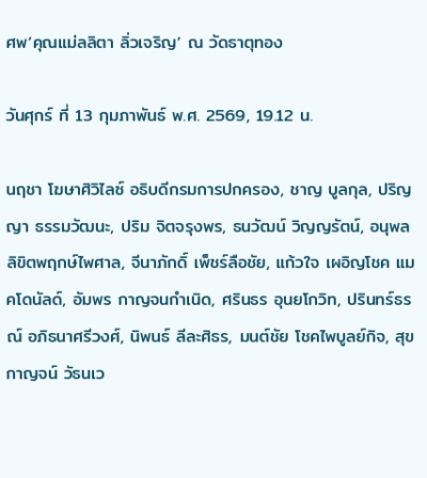ศพ’คุณแม่ลลิตา ลิ่วเจริญ’ ณ วัดธาตุทอง

วันศุกร์ ที่ 13 กุมภาพันธ์ พ.ศ. 2569, 19.12 น.

นฤชา โฆษาศิวิไลซ์ อธิบดีกรมการปกครอง, ชาญ บูลกุล, ปริญญา ธรรมวัฒนะ, ปริม จิตจรุงพร, ธนวัฒน์ วิญญรัตน์, อนุพล ลิขิตพฤกษ์ไพศาล, จีนาภักดิ์ เพ็ชร์ลือชัย, แก้วใจ เผอิญโชค แมคโดนัลด์, อัมพร กาญจนกําเนิด, ศรินธร อุนยโกวิท, ปรินทร์ธรณ์ อภิธนาศรีวงศ์, นิพนธ์ ลีละศิธร, มนต์ชัย โชคไพบูลย์กิจ, สุขกาญจน์ วัธนเว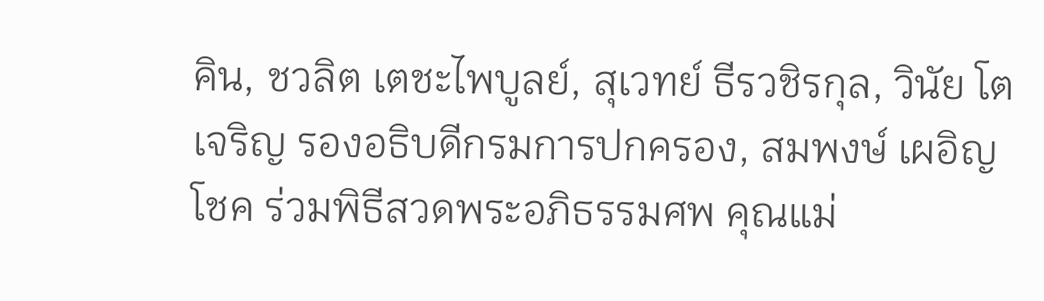คิน, ชวลิต เตชะไพบูลย์, สุเวทย์ ธีรวชิรกุล, วินัย โตเจริญ รองอธิบดีกรมการปกครอง, สมพงษ์ เผอิญโชค ร่วมพิธีสวดพระอภิธรรมศพ คุณแม่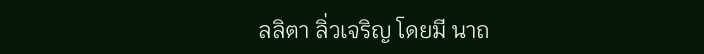ลลิตา ลิ่วเจริญ โดยมี นาถ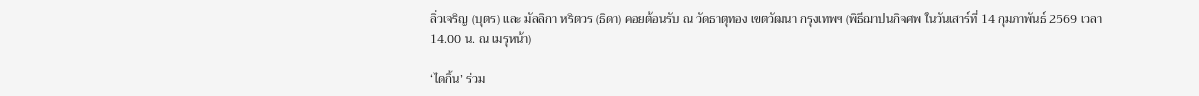ลิ่วเจริญ (บุตร) และ มัลลิกา หริตวร (ธิดา) คอยต้อนรับ ณ วัดธาตุทอง เขตวัฒนา กรุงเทพฯ (พิธีฌาปนกิจศพ ในวันเสาร์ที่ 14 กุมภาพันธ์ 2569 เวลา 14.00 น. ณ เมรุหน้า)

‘ไดกิ้น’ ร่วม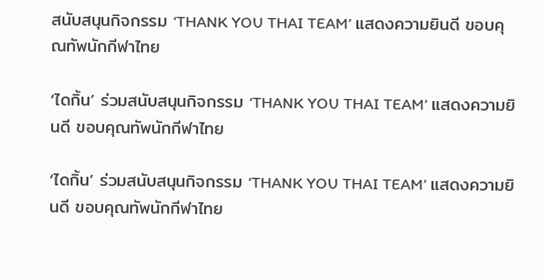สนับสนุนกิจกรรม ‘THANK YOU THAI TEAM’ แสดงความยินดี ขอบคุณทัพนักกีฬาไทย

‘ไดกิ้น’ ร่วมสนับสนุนกิจกรรม ‘THANK YOU THAI TEAM’ แสดงความยินดี ขอบคุณทัพนักกีฬาไทย

‘ไดกิ้น’ ร่วมสนับสนุนกิจกรรม ‘THANK YOU THAI TEAM’ แสดงความยินดี ขอบคุณทัพนักกีฬาไทย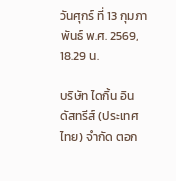วันศุกร์ ที่ 13 กุมภาพันธ์ พ.ศ. 2569, 18.29 น.

บริษัท ไดกิ้น อินดัสทรีส์ (ประเทศไทย) จำกัด ตอก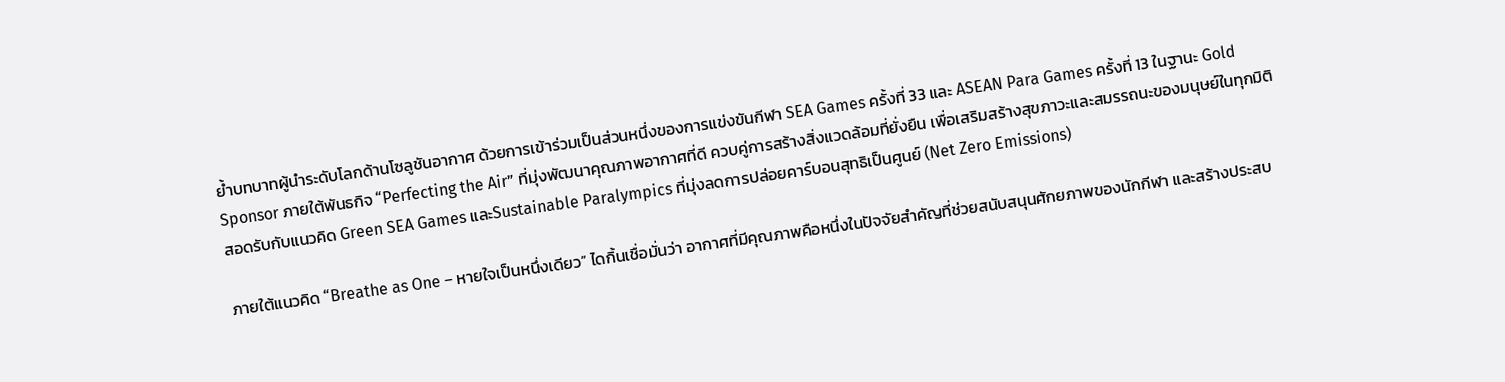ย้ำบทบาทผู้นำระดับโลกด้านโซลูชันอากาศ ด้วยการเข้าร่วมเป็นส่วนหนึ่งของการแข่งขันกีฬา SEA Games ครั้งที่ 33 และ ASEAN Para Games ครั้งที่ 13 ในฐานะ Gold Sponsor ภายใต้พันธกิจ “Perfecting the Air” ที่มุ่งพัฒนาคุณภาพอากาศที่ดี ควบคู่การสร้างสิ่งแวดล้อมที่ยั่งยืน เพื่อเสริมสร้างสุขภาวะและสมรรถนะของมนุษย์ในทุกมิติ สอดรับกับแนวคิด Green SEA Games และSustainable Paralympics ที่มุ่งลดการปล่อยคาร์บอนสุทธิเป็นศูนย์ (Net Zero Emissions)

ภายใต้แนวคิด “Breathe as One – หายใจเป็นหนึ่งเดียว” ไดกิ้นเชื่อมั่นว่า อากาศที่มีคุณภาพคือหนึ่งในปัจจัยสำคัญที่ช่วยสนับสนุนศักยภาพของนักกีฬา และสร้างประสบ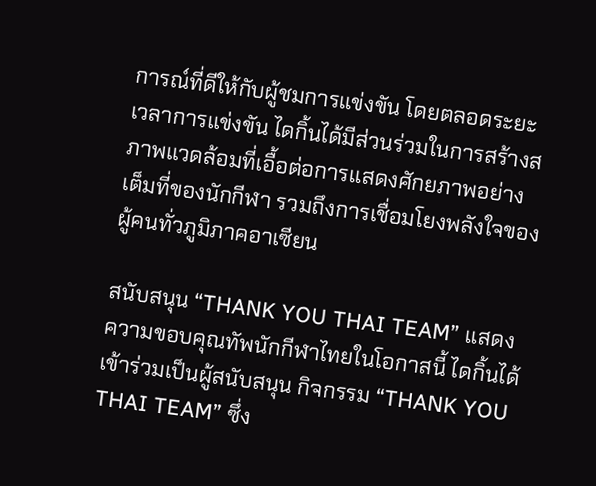การณ์ที่ดีให้กับผู้ชมการแข่งขัน โดยตลอดระยะเวลาการแข่งขัน ไดกิ้นได้มีส่วนร่วมในการสร้างสภาพแวดล้อมที่เอื้อต่อการแสดงศักยภาพอย่างเต็มที่ของนักกีฬา รวมถึงการเชื่อมโยงพลังใจของผู้คนทั่วภูมิภาคอาเซียน

สนับสนุน “THANK YOU THAI TEAM” แสดงความขอบคุณทัพนักกีฬาไทยในโอกาสนี้ ไดกิ้นได้เข้าร่วมเป็นผู้สนับสนุน กิจกรรม “THANK YOU THAI TEAM” ซึ่ง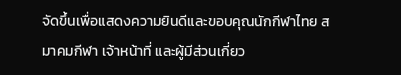จัดขึ้นเพื่อแสดงความยินดีและขอบคุณนักกีฬาไทย สมาคมกีฬา เจ้าหน้าที่ และผู้มีส่วนเกี่ยว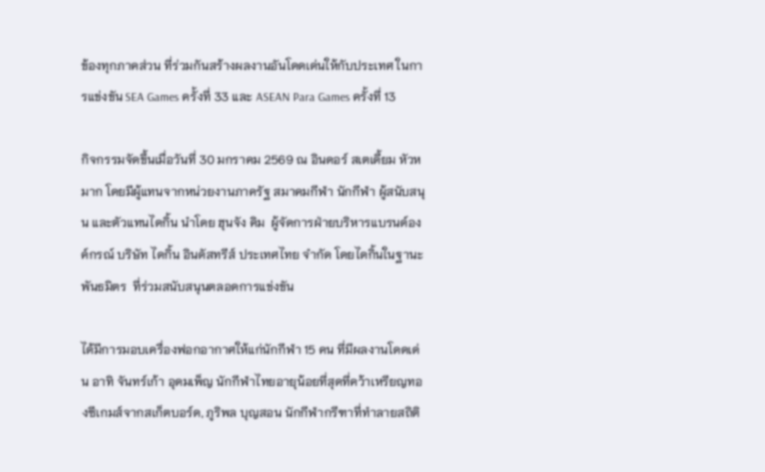ข้องทุกภาคส่วน ที่ร่วมกันสร้างผลงานอันโดดเด่นให้กับประเทศ ในการแข่งขัน SEA Games ครั้งที่ 33 และ ASEAN Para Games ครั้งที่ 13

กิจกรรมจัดขึ้นเมื่อวันที่ 30 มกราคม 2569 ณ อินดอร์ สเตเดี้ยม หัวหมาก โดยมีผู้แทนจากหน่วยงานภาครัฐ สมาคมกีฬา นักกีฬา ผู้สนับสนุน และตัวแทนไดกิ้น นำโดย ฮุนจัง คิม  ผู้จัดการฝ่ายบริหารแบรนด์องค์กรณ์ บริษัท ไดกิ้น อินดัสทรีส์ ประเทศไทย จำกัด โดยไดกิ้นในฐานะพันธมิตร  ที่ร่วมสนับสนุนตลอดการแข่งขัน

ได้มีการมอบเครื่องฟอกอากาศให้แก่นักกีฬา 15 คน ที่มีผลงานโดดเด่น อาทิ จันทร์เก้า อุดมเพ็ญ นักกีฬาไทยอายุน้อยที่สุดที่คว้าเหรียญทองซีเกมส์จากสเก็ตบอร์ด, ภูริพล บุญสอน นักกีฬากรีฑาที่ทำลายสถิติ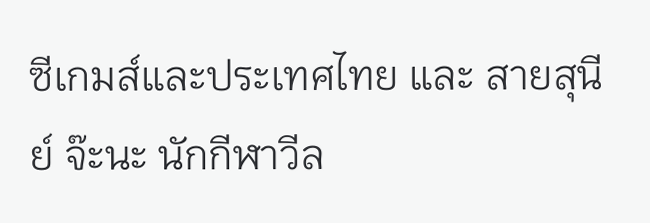ซีเกมส์และประเทศไทย และ สายสุนีย์ จ๊ะนะ นักกีฬาวีล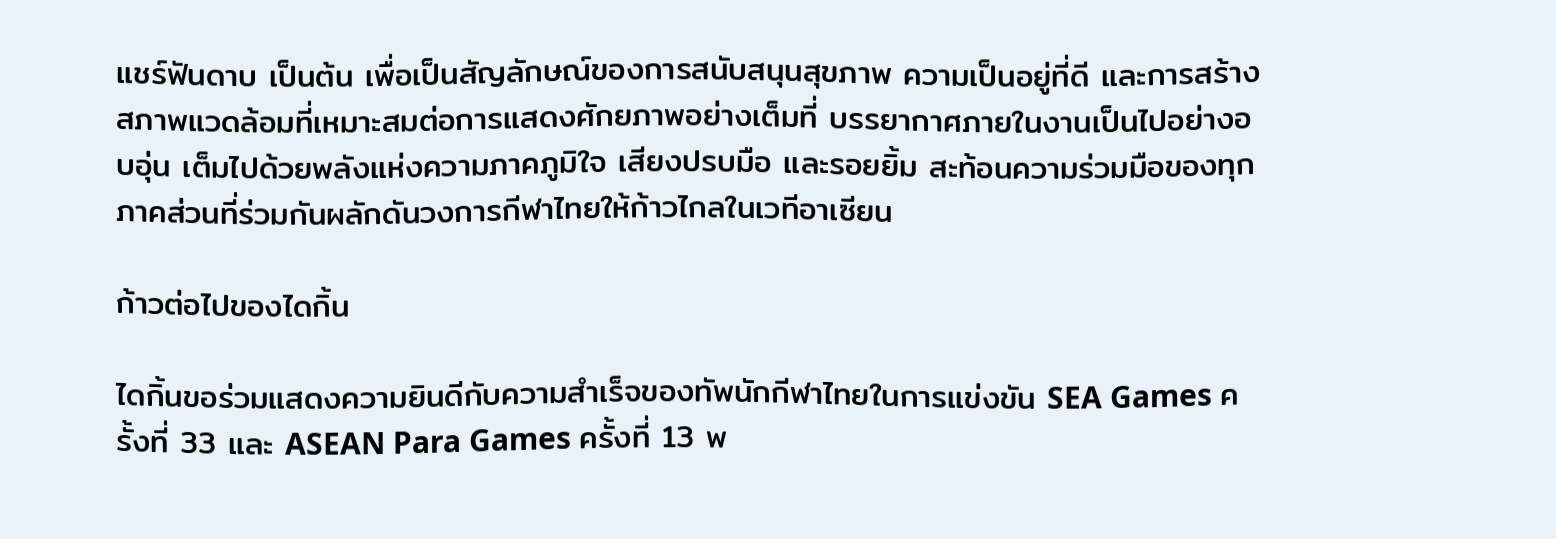แชร์ฟันดาบ เป็นต้น เพื่อเป็นสัญลักษณ์ของการสนับสนุนสุขภาพ ความเป็นอยู่ที่ดี และการสร้างสภาพแวดล้อมที่เหมาะสมต่อการแสดงศักยภาพอย่างเต็มที่ บรรยากาศภายในงานเป็นไปอย่างอบอุ่น เต็มไปด้วยพลังแห่งความภาคภูมิใจ เสียงปรบมือ และรอยยิ้ม สะท้อนความร่วมมือของทุกภาคส่วนที่ร่วมกันผลักดันวงการกีฬาไทยให้ก้าวไกลในเวทีอาเซียน

ก้าวต่อไปของไดกิ้น

ไดกิ้นขอร่วมแสดงความยินดีกับความสำเร็จของทัพนักกีฬาไทยในการแข่งขัน SEA Games ครั้งที่ 33 และ ASEAN Para Games ครั้งที่ 13 พ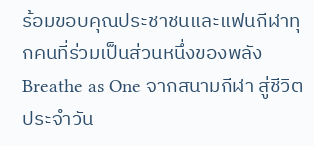ร้อมขอบคุณประชาชนและแฟนกีฬาทุกคนที่ร่วมเป็นส่วนหนึ่งของพลัง Breathe as One จากสนามกีฬา สู่ชีวิตประจำวัน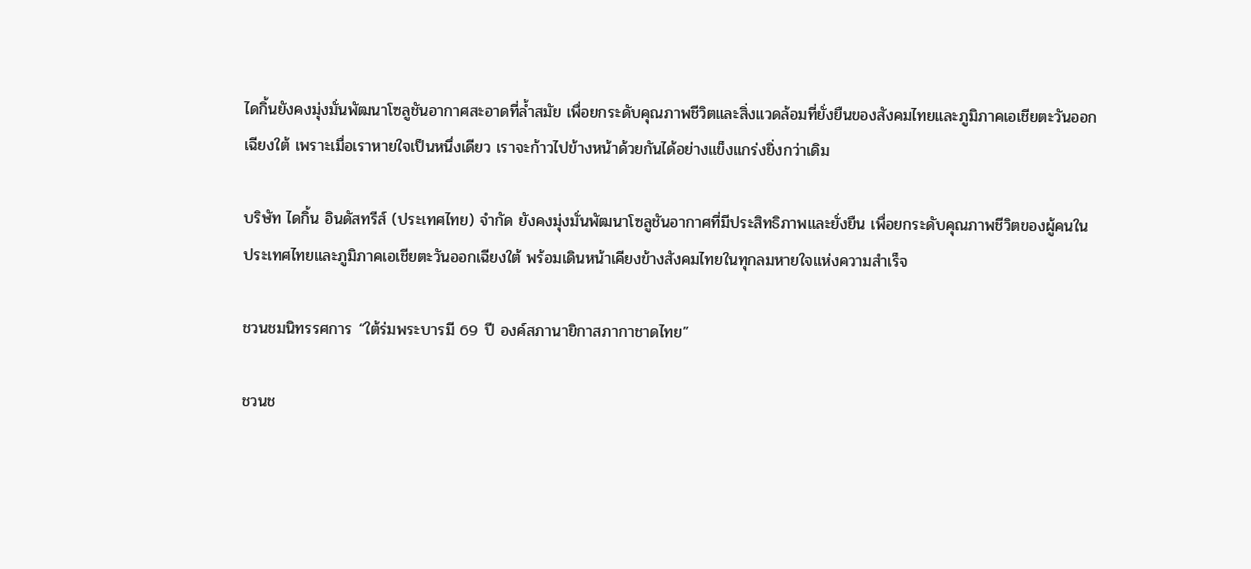ไดกิ้นยังคงมุ่งมั่นพัฒนาโซลูชันอากาศสะอาดที่ล้ำสมัย เพื่อยกระดับคุณภาพชีวิตและสิ่งแวดล้อมที่ยั่งยืนของสังคมไทยและภูมิภาคเอเชียตะวันออกเฉียงใต้ เพราะเมื่อเราหายใจเป็นหนึ่งเดียว เราจะก้าวไปข้างหน้าด้วยกันได้อย่างแข็งแกร่งยิ่งกว่าเดิม

บริษัท ไดกิ้น อินดัสทรีส์ (ประเทศไทย) จำกัด ยังคงมุ่งมั่นพัฒนาโซลูชันอากาศที่มีประสิทธิภาพและยั่งยืน เพื่อยกระดับคุณภาพชีวิตของผู้คนในประเทศไทยและภูมิภาคเอเชียตะวันออกเฉียงใต้ พร้อมเดินหน้าเคียงข้างสังคมไทยในทุกลมหายใจแห่งความสำเร็จ

ชวนชมนิทรรศการ “ใต้ร่มพระบารมี 69 ปี องค์สภานายิกาสภากาชาดไทย”

ชวนช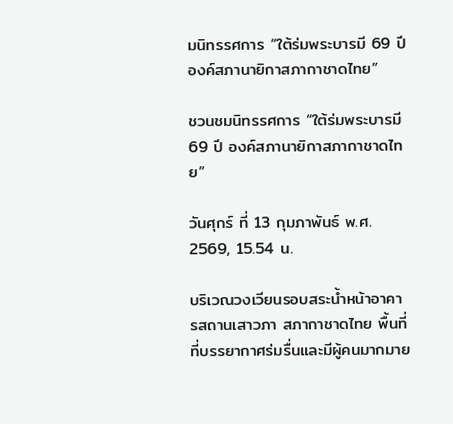มนิทรรศการ “ใต้ร่มพระบารมี 69 ปี องค์สภานายิกาสภากาชาดไทย”

ชวนชมนิทรรศการ “ใต้ร่มพระบารมี 69 ปี องค์สภานายิกาสภากาชาดไทย”

วันศุกร์ ที่ 13 กุมภาพันธ์ พ.ศ. 2569, 15.54 น.

บริเวณวงเวียนรอบสระน้ำหน้าอาคารสถานเสาวภา สภากาชาดไทย พื้นที่ที่บรรยากาศร่มรื่นและมีผู้คนมากมาย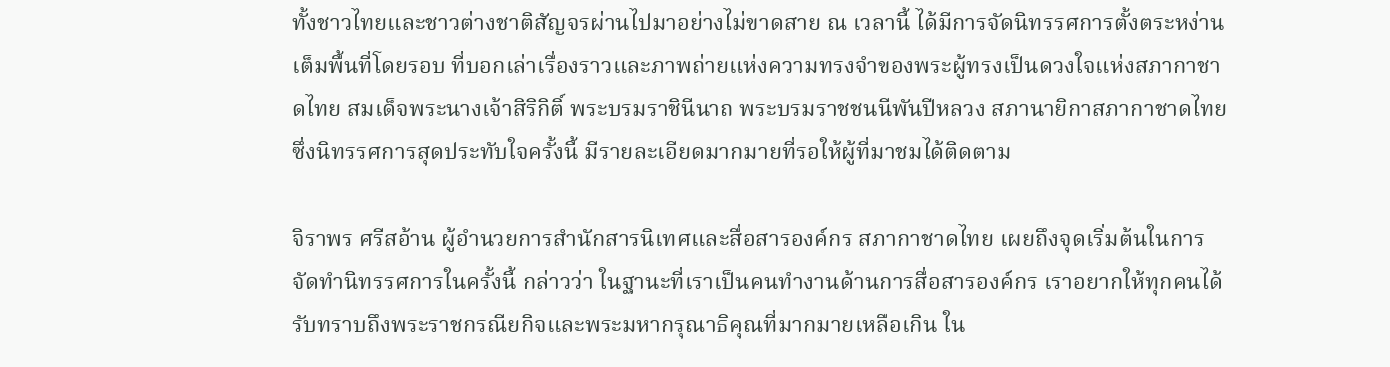ทั้งชาวไทยและชาวต่างชาติสัญจรผ่านไปมาอย่างไม่ขาดสาย ณ เวลานี้ ได้มีการจัดนิทรรศการตั้งตระหง่านเต็มพื้นที่โดยรอบ ที่บอกเล่าเรื่องราวและภาพถ่ายแห่งความทรงจำของพระผู้ทรงเป็นดวงใจแห่งสภากาชาดไทย สมเด็จพระนางเจ้าสิริกิติ์ พระบรมราชินีนาถ พระบรมราชชนนีพันปีหลวง สภานายิกาสภากาชาดไทย ซึ่งนิทรรศการสุดประทับใจครั้งนี้ มีรายละเอียดมากมายที่รอให้ผู้ที่มาชมได้ติดตาม

จิราพร ศรีสอ้าน ผู้อำนวยการสำนักสารนิเทศและสื่อสารองค์กร สภากาชาดไทย เผยถึงจุดเริ่มต้นในการจัดทำนิทรรศการในครั้งนี้ กล่าวว่า ในฐานะที่เราเป็นคนทำงานด้านการสื่อสารองค์กร เราอยากให้ทุกคนได้รับทราบถึงพระราชกรณียกิจและพระมหากรุณาธิคุณที่มากมายเหลือเกิน ใน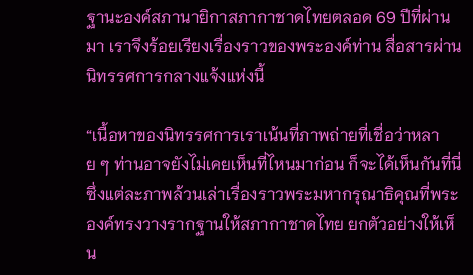ฐานะองค์สภานายิกาสภากาชาดไทยตลอด 69 ปีที่ผ่านมา เราจึงร้อยเรียงเรื่องราวของพระองค์ท่าน สื่อสารผ่านนิทรรศการกลางแจ้งแห่งนี้

“เนื้อหาของนิทรรศการเราเน้นที่ภาพถ่ายที่เชื่อว่าหลาย ๆ ท่านอาจยังไม่เคยเห็นที่ไหนมาก่อน ก็จะได้เห็นกันที่นี่ ซึ่งแต่ละภาพล้วนเล่าเรื่องราวพระมหากรุณาธิคุณที่พระองค์ทรงวางรากฐานให้สภากาชาดไทย ยกตัวอย่างให้เห็น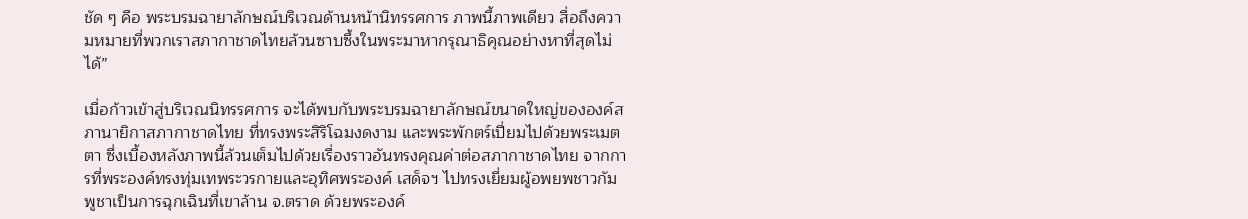ชัด ๆ คือ พระบรมฉายาลักษณ์บริเวณด้านหน้านิทรรศการ ภาพนี้ภาพเดียว สื่อถึงความหมายที่พวกเราสภากาชาดไทยล้วนซาบซึ้งในพระมาหากรุณาธิคุณอย่างหาที่สุดไม่ได้”

เมื่อก้าวเข้าสู่บริเวณนิทรรศการ จะได้พบกับพระบรมฉายาลักษณ์ขนาดใหญ่ขององค์สภานายิกาสภากาชาดไทย ที่ทรงพระสิริโฉมงดงาม และพระพักตร์เปี่ยมไปด้วยพระเมตตา ซึ่งเบื้องหลังภาพนี้ล้วนเต็มไปด้วยเรื่องราวอันทรงคุณค่าต่อสภากาชาดไทย จากการที่พระองค์ทรงทุ่มเทพระวรกายและอุทิศพระองค์ เสด็จฯ ไปทรงเยี่ยมผู้อพยพชาวกัมพูชาเป็นการฉุกเฉินที่เขาล้าน จ.ตราด ด้วยพระองค์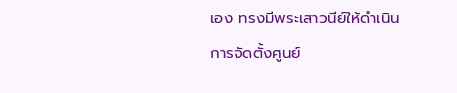เอง ทรงมีพระเสาวนีย์ให้ดำเนินการจัดตั้งศูนย์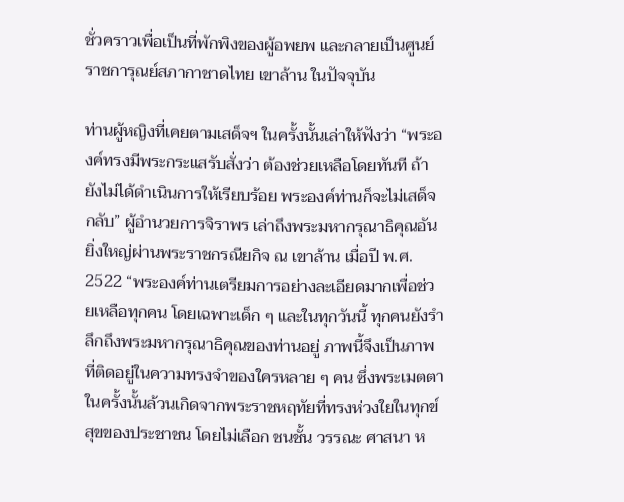ชั่วคราวเพื่อเป็นที่พักพิงของผู้อพยพ และกลายเป็นศูนย์ราชการุณย์สภากาชาดไทย เขาล้าน ในปัจจุบัน

ท่านผู้หญิงที่เคยตามเสด็จฯ ในครั้งนั้นเล่าให้ฟังว่า “พระองค์ทรงมีพระกระแสรับสั่งว่า ต้องช่วยเหลือโดยทันที ถ้ายังไม่ได้ดำเนินการให้เรียบร้อย พระองค์ท่านก็จะไม่เสด็จกลับ” ผู้อำนวยการจิราพร เล่าถึงพระมหากรุณาธิคุณอันยิ่งใหญ่ผ่านพระราชกรณียกิจ ณ เขาล้าน เมื่อปี พ.ศ. 2522 “พระองค์ท่านเตรียมการอย่างละเอียดมากเพื่อช่วยเหลือทุกคน โดยเฉพาะเด็ก ๆ และในทุกวันนี้ ทุกคนยังรำลึกถึงพระมหากรุณาธิคุณของท่านอยู่ ภาพนี้จึงเป็นภาพที่ติดอยู่ในความทรงจำของใครหลาย ๆ คน ซึ่งพระเมตตาในครั้งนั้นล้วนเกิดจากพระราชหฤทัยที่ทรงห่วงใยในทุกข์สุขของประชาชน โดยไม่เลือก ชนชั้น วรรณะ ศาสนา ห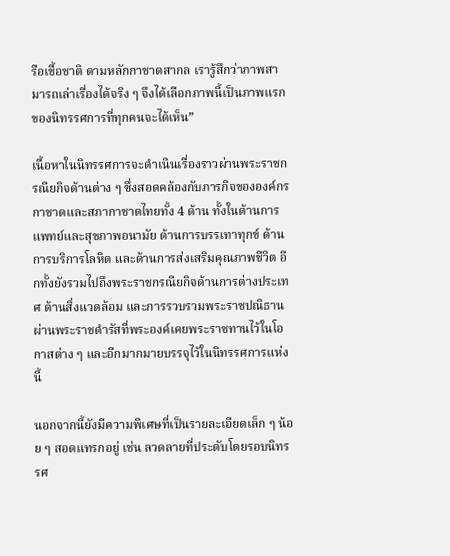รือเชื้อชาติ ตามหลักกาชาดสากล เรารู้สึกว่าภาพสามารถเล่าเรื่องได้จริง ๆ จึงได้เลือกภาพนี้เป็นภาพแรกของนิทรรศการที่ทุกคนจะได้เห็น”

เนื้อหาในนิทรรศการจะดำเนินเรื่องราวผ่านพระราชกรณียกิจด้านต่าง ๆ ซึ่งสอดคล้องกับภารกิจขององค์กรกาชาดและสภากาชาดไทยทั้ง 4 ด้าน ทั้งในด้านการแพทย์และสุขภาพอนามัย ด้านการบรรเทาทุกข์ ด้านการบริการโลหิต และด้านการส่งเสริมคุณภาพชีวิต อีกทั้งยังรวมไปถึงพระราชกรณียกิจด้านการต่างประเทศ ด้านสิ่งแวดล้อม และการรวบรวมพระราชปณิธานผ่านพระราชดำรัสที่พระองค์เคยพระราชทานไว้ในโอกาสต่าง ๆ และอีกมากมายบรรจุไว้ในนิทรรศการแห่งนี้

นอกจากนี้ยังมีความพิเศษที่เป็นรายละเอียดเล็ก ๆ น้อย ๆ สอดแทรกอยู่ เช่น ลวดลายที่ประดับโดยรอบนิทรรศ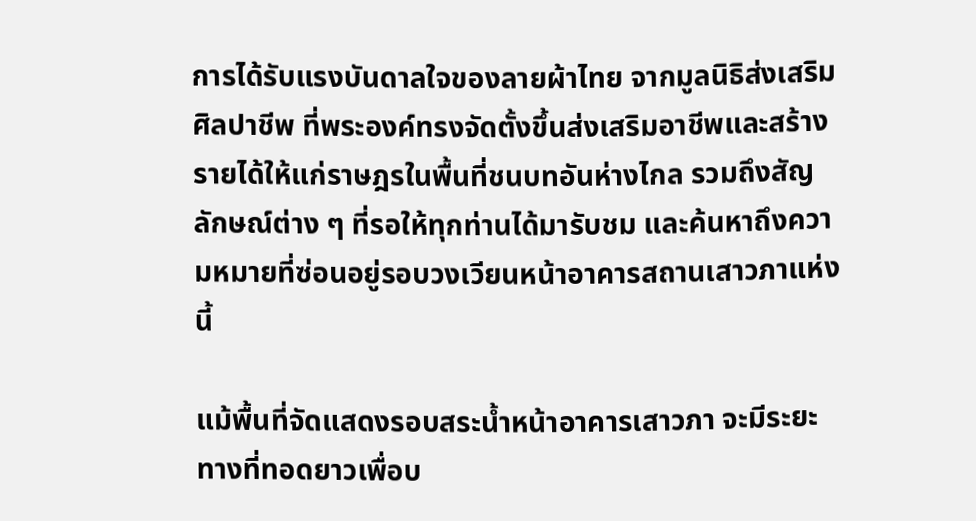การได้รับแรงบันดาลใจของลายผ้าไทย จากมูลนิธิส่งเสริมศิลปาชีพ ที่พระองค์ทรงจัดตั้งขึ้นส่งเสริมอาชีพและสร้างรายได้ให้แก่ราษฎรในพื้นที่ชนบทอันห่างไกล รวมถึงสัญลักษณ์ต่าง ๆ ที่รอให้ทุกท่านได้มารับชม และค้นหาถึงความหมายที่ซ่อนอยู่รอบวงเวียนหน้าอาคารสถานเสาวภาแห่งนี้

แม้พื้นที่จัดแสดงรอบสระน้ำหน้าอาคารเสาวภา จะมีระยะทางที่ทอดยาวเพื่อบ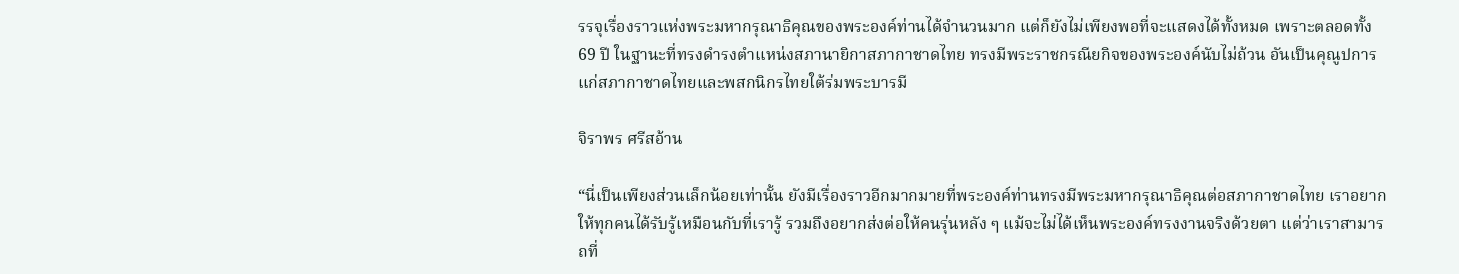รรจุเรื่องราวแห่งพระมหากรุณาธิคุณของพระองค์ท่านได้จำนวนมาก แต่ก็ยังไม่เพียงพอที่จะแสดงได้ทั้งหมด เพราะตลอดทั้ง 69 ปี ในฐานะที่ทรงดำรงตำแหน่งสภานายิกาสภากาชาดไทย ทรงมีพระราชกรณียกิจของพระองค์นับไม่ถ้วน อันเป็นคุณูปการแก่สภากาชาดไทยและพสกนิกรไทยใต้ร่มพระบารมี

จิราพร ศรีสอ้าน

“นี่เป็นเพียงส่วนเล็กน้อยเท่านั้น ยังมีเรื่องราวอีกมากมายที่พระองค์ท่านทรงมีพระมหากรุณาธิคุณต่อสภากาชาดไทย เราอยากให้ทุกคนได้รับรู้เหมือนกับที่เรารู้ รวมถึงอยากส่งต่อให้คนรุ่นหลัง ๆ แม้จะไม่ได้เห็นพระองค์ทรงงานจริงด้วยตา แต่ว่าเราสามารถที่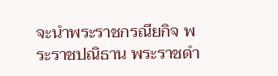จะนำพระราชกรณียกิจ พระราชปณิธาน พระราชดำ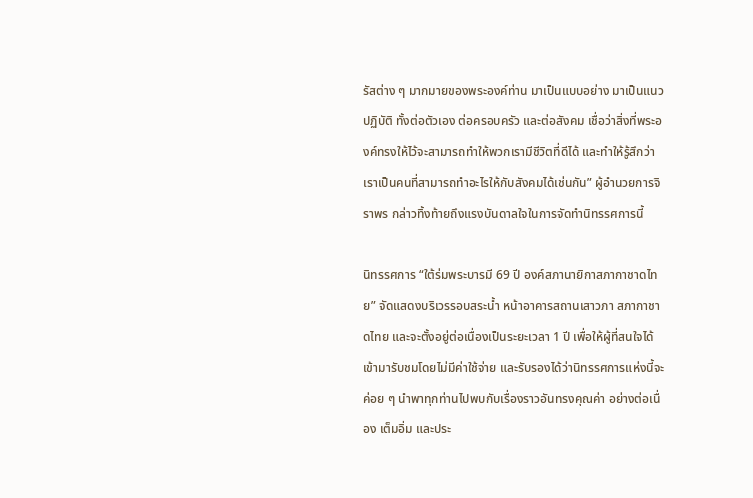รัสต่าง ๆ มากมายของพระองค์ท่าน มาเป็นแบบอย่าง มาเป็นแนวปฏิบัติ ทั้งต่อตัวเอง ต่อครอบครัว และต่อสังคม เชื่อว่าสิ่งที่พระองค์ทรงให้ไว้จะสามารถทำให้พวกเรามีชีวิตที่ดีได้ และทำให้รู้สึกว่าเราเป็นคนที่สามารถทำอะไรให้กับสังคมได้เช่นกัน” ผู้อำนวยการจิราพร กล่าวทิ้งท้ายถึงแรงบันดาลใจในการจัดทำนิทรรศการนี้

นิทรรศการ “ใต้ร่มพระบารมี 69 ปี องค์สภานายิกาสภากาชาดไทย” จัดแสดงบริเวรรอบสระน้ำ หน้าอาคารสถานเสาวภา สภากาชาดไทย และจะตั้งอยู่ต่อเนื่องเป็นระยะเวลา 1 ปี เพื่อให้ผู้ที่สนใจได้เข้ามารับชมโดยไม่มีค่าใช้จ่าย และรับรองได้ว่านิทรรศการแห่งนี้จะค่อย ๆ นำพาทุกท่านไปพบกับเรื่องราวอันทรงคุณค่า อย่างต่อเนื่อง เต็มอิ่ม และประ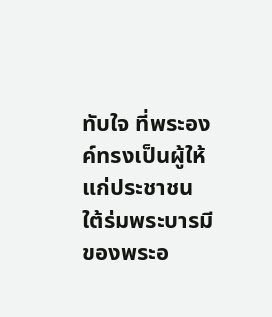ทับใจ ที่พระองค์ทรงเป็นผู้ให้แก่ประชาชนใต้ร่มพระบารมีของพระอ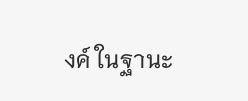งค์ ในฐานะ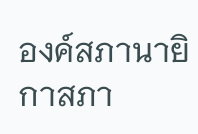องค์สภานายิกาสภา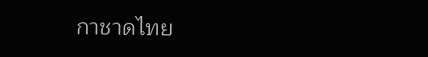กาชาดไทย